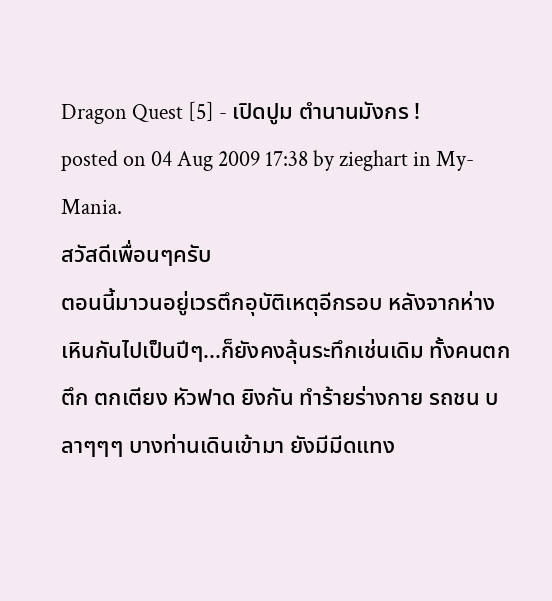Dragon Quest [5] - เปิดปูม ตำนานมังกร !
posted on 04 Aug 2009 17:38 by zieghart in My-Mania.
สวัสดีเพื่อนๆครับ
ตอนนี้มาวนอยู่เวรตึกอุบัติเหตุอีกรอบ หลังจากห่างเหินกันไปเป็นปีๆ...ก็ยังคงลุ้นระทึกเช่นเดิม ทั้งคนตกตึก ตกเตียง หัวฟาด ยิงกัน ทำร้ายร่างกาย รถชน บลาๆๆๆ บางท่านเดินเข้ามา ยังมีมีดแทง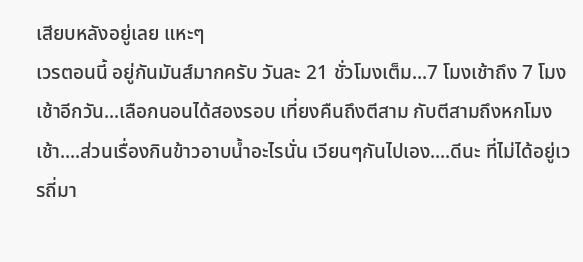เสียบหลังอยู่เลย แหะๆ
เวรตอนนี้ อยู่กันมันส์มากครับ วันละ 21 ชั่วโมงเต็ม...7 โมงเช้าถึง 7 โมงเช้าอีกวัน...เลือกนอนได้สองรอบ เที่ยงคืนถึงตีสาม กับตีสามถึงหกโมงเช้า....ส่วนเรื่องกินข้าวอาบน้ำอะไรนั่น เวียนๆกันไปเอง....ดีนะ ที่ไม่ได้อยู่เวรถี่มา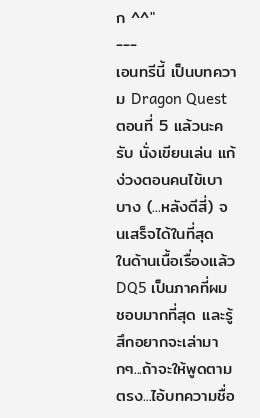ก ^^"
---
เอนทรีนี้ เป็นบทความ Dragon Quest ตอนที่ 5 แล้วนะครับ นั่งเขียนเล่น แก้ง่วงตอนคนไข้เบาบาง (...หลังตีสี่) จนเสร็จได้ในที่สุด
ในด้านเนื้อเรื่องแล้ว DQ5 เป็นภาคที่ผมชอบมากที่สุด และรู้สึกอยากจะเล่ามากๆ...ถ้าจะให้พูดตามตรง...ไอ้บทความชื่อ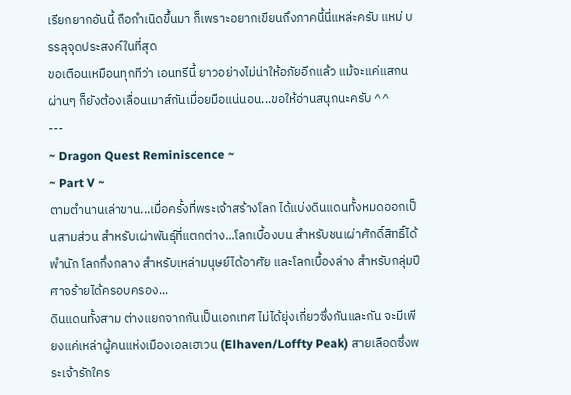เรียกยากอันนี้ ถือกำเนิดขึ้นมา ก็เพราะอยากเขียนถึงภาคนี้นี่แหล่ะครับ แหม่ บรรลุจุดประสงค์ในที่สุด
ขอเตือนเหมือนทุกทีว่า เอนทรีนี้ ยาวอย่างไม่น่าให้อภัยอีกแล้ว แม้จะแค่แสกนผ่านๆ ก็ยังต้องเลื่อนเมาส์กันเมื่อยมือแน่นอน...ขอให้อ่านสนุกนะครับ ^^
---
~ Dragon Quest Reminiscence ~
~ Part V ~
ตามตำนานเล่าขาน...เมื่อครั้งที่พระเจ้าสร้างโลก ได้แบ่งดินแดนทั้งหมดออกเป็นสามส่วน สำหรับเผ่าพันธุ์ที่แตกต่าง...โลกเบื้องบน สำหรับชนเผ่าศักดิ์สิทธิ์ได้พำนัก โลกกึ่งกลาง สำหรับเหล่ามนุษย์ได้อาศัย และโลกเบื้องล่าง สำหรับกลุ่มปีศาจร้ายได้ครอบครอง...
ดินแดนทั้งสาม ต่างแยกจากกันเป็นเอกเทศ ไม่ได้ยุ่งเกี่ยวซึ่งกันและกัน จะมีเพียงแค่เหล่าผู้คนแห่งเมืองเอลเฮเวน (Elhaven/Loffty Peak) สายเลือดซึ่งพระเจ้ารักใคร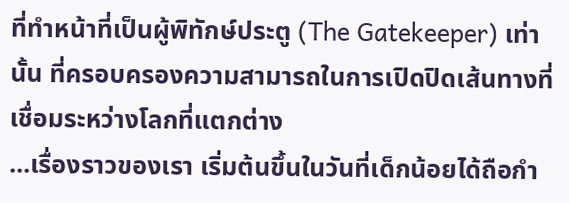ที่ทำหน้าที่เป็นผู้พิทักษ์ประตู (The Gatekeeper) เท่านั้น ที่ครอบครองความสามารถในการเปิดปิดเส้นทางที่เชื่อมระหว่างโลกที่แตกต่าง
...เรื่องราวของเรา เริ่มต้นขึ้นในวันที่เด็กน้อยได้ถือกำ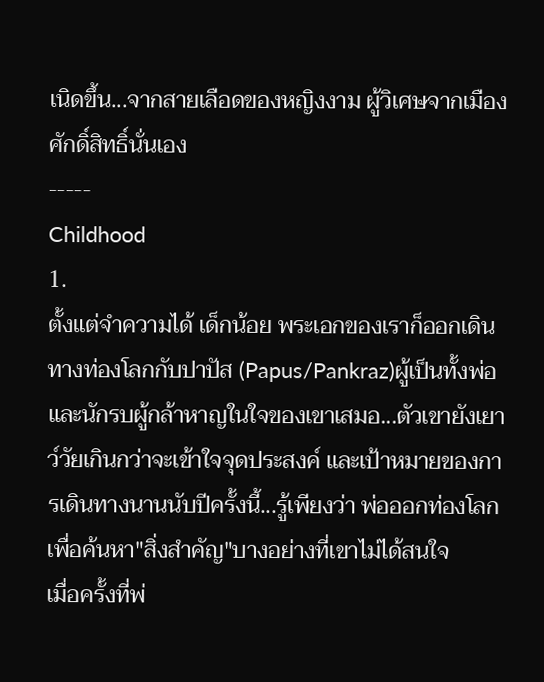เนิดขึ้น...จากสายเลือดของหญิงงาม ผู้วิเศษจากเมืองศักดิ์สิทธิ์นั่นเอง
-----
Childhood
1.
ตั้งแต่จำความได้ เด็กน้อย พระเอกของเราก็ออกเดินทางท่องโลกกับปาปัส (Papus/Pankraz)ผู้เป็นทั้งพ่อและนักรบผู้กล้าหาญในใจของเขาเสมอ...ตัวเขายังเยาว์วัยเกินกว่าจะเข้าใจจุดประสงค์ และเป้าหมายของการเดินทางนานนับปีครั้งนี้...รู้เพียงว่า พ่อออกท่องโลก เพื่อค้นหา"สิ่งสำคัญ"บางอย่างที่เขาไม่ได้สนใจ
เมื่อครั้งที่พ่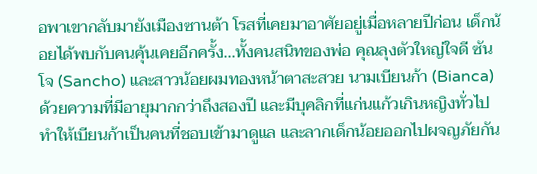อพาเขากลับมายังเมืองซานต้า โรสที่เคยมาอาศัยอยู่เมื่อหลายปีก่อน เด็กน้อยได้พบกับคนคุ้นเคยอีกครั้ง...ทั้งคนสนิทของพ่อ คุณลุงตัวใหญ่ใจดี ซันโจ (Sancho) และสาวน้อยผมทองหน้าตาสะสวย นามเบียนก้า (Bianca)
ด้วยความที่มีอายุมากกว่าถึงสองปี และมีบุคลิกที่แก่นแก้วเกินหญิงทั่วไป ทำให้เบียนก้าเป็นคนที่ชอบเข้ามาดูแล และลากเด็กน้อยออกไปผจญภัยกัน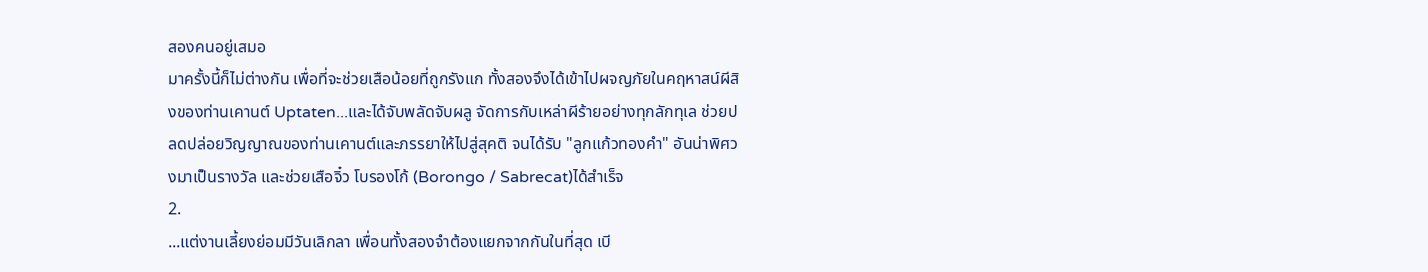สองคนอยู่เสมอ
มาครั้งนี้ก็ไม่ต่างกัน เพื่อที่จะช่วยเสือน้อยที่ถูกรังแก ทั้งสองจึงได้เข้าไปผจญภัยในคฤหาสน์ผีสิงของท่านเคานต์ Uptaten...และได้จับพลัดจับผลู จัดการกับเหล่าผีร้ายอย่างทุกลักทุเล ช่วยปลดปล่อยวิญญาณของท่านเคานต์และภรรยาให้ไปสู่สุคติ จนได้รับ "ลูกแก้วทองคำ" อันน่าพิศวงมาเป็นรางวัล และช่วยเสือจิ๋ว โบรองโก้ (Borongo / Sabrecat)ได้สำเร็จ
2.
...แต่งานเลี้ยงย่อมมีวันเลิกลา เพื่อนทั้งสองจำต้องแยกจากกันในที่สุด เบี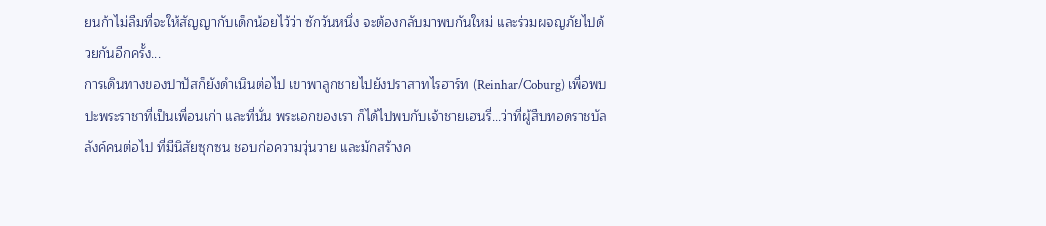ยนก้าไม่ลืมที่จะให้สัญญากับเด็กน้อยไว้ว่า ซักวันหนึ่ง จะต้องกลับมาพบกันใหม่ และร่วมผจญภัยไปด้วยกันอีกครั้ง...
การเดินทางของปาปัสก็ยังดำเนินต่อไป เขาพาลูกชายไปยังปราสาทไรฮาร์ท (Reinhar/Coburg) เพื่อพบปะพระราชาที่เป็นเพื่อนเก่า และที่นั่น พระเอกของเรา ก็ได้ไปพบกับเจ้าชายเฮนรี่...ว่าที่ผู้สืบทอดราชบัลลังค์คนต่อไป ที่มีนิสัยซุกซน ชอบก่อความวุ่นวาย และมักสร้างค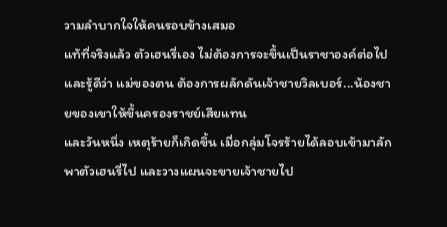วามลำบากใจให้คนรอบข้างเสมอ
แท้ที่จริงแล้ว ตัวเฮนรี่เอง ไม่ต้องการจะขึ้นเป็นราชาองค์ต่อไป และรู้ดีว่า แม่ของตน ต้องการผลักดันเจ้าชายวิลเบอร์...น้องชายของเขาให้ขึ้นครองราชย์เสียแทน
และวันหนึ่ง เหตุร้ายก็เกิดขึ้น เมื่อกลุ่มโจรร้ายได้ลอบเข้ามาลักพาตัวเฮนรี่ไป และวางแผนจะขายเจ้าชายไป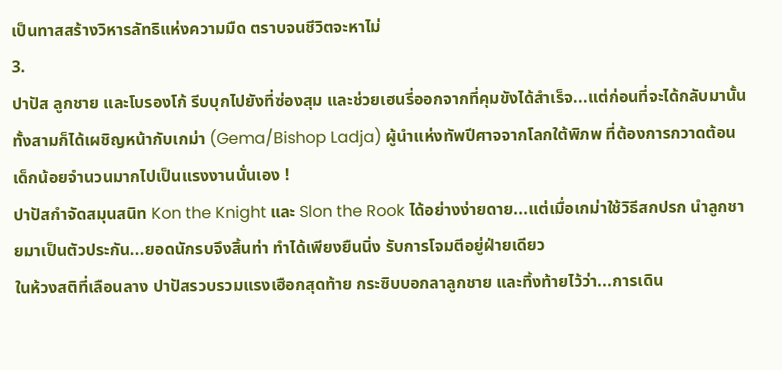เป็นทาสสร้างวิหารลัทธิแห่งความมืด ตราบจนชีวิตจะหาไม่
3.
ปาปัส ลูกชาย และโบรองโก้ รีบบุกไปยังที่ซ่องสุม และช่วยเฮนรี่ออกจากที่คุมขังได้สำเร็จ...แต่ก่อนที่จะได้กลับมานั้น ทั้งสามก็ได้เผชิญหน้ากับเกม่า (Gema/Bishop Ladja) ผู้นำแห่งทัพปีศาจจากโลกใต้พิภพ ที่ต้องการกวาดต้อนเด็กน้อยจำนวนมากไปเป็นแรงงานนั่นเอง !
ปาปัสกำจัดสมุนสนิท Kon the Knight และ Slon the Rook ได้อย่างง่ายดาย...แต่เมื่อเกม่าใช้วิธีสกปรก นำลูกชายมาเป็นตัวประกัน...ยอดนักรบจึงสิ้นท่า ทำได้เพียงยืนนิ่ง รับการโจมตีอยู่ฝ่ายเดียว
ในห้วงสติที่เลือนลาง ปาปัสรวบรวมแรงเฮือกสุดท้าย กระซิบบอกลาลูกชาย และทิ้งท้ายไว้ว่า...การเดิน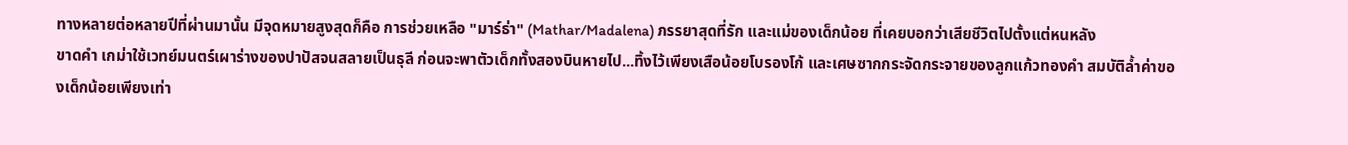ทางหลายต่อหลายปีที่ผ่านมานั้น มีจุดหมายสูงสุดก็คือ การช่วยเหลือ "มาร์ธ่า" (Mathar/Madalena) ภรรยาสุดที่รัก และแม่ของเด็กน้อย ที่เคยบอกว่าเสียชีวิตไปตั้งแต่หนหลัง
ขาดคำ เกม่าใช้เวทย์มนตร์เผาร่างของปาปัสจนสลายเป็นธุลี ก่อนจะพาตัวเด็กทั้งสองบินหายไป...ทิ้งไว้เพียงเสือน้อยโบรองโก้ และเศษซากกระจัดกระจายของลูกแก้วทองคำ สมบัติล้ำค่าของเด็กน้อยเพียงเท่า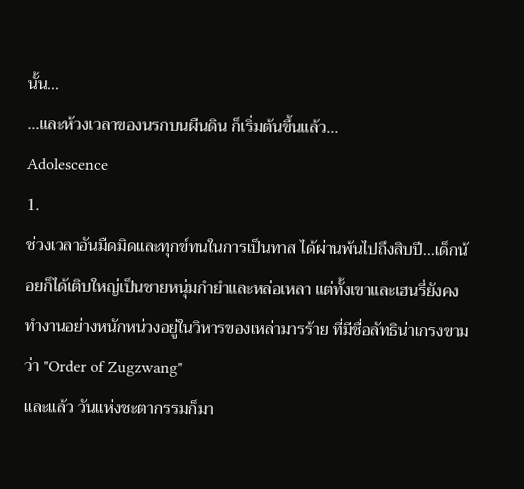นั้น...
...และห้วงเวลาของนรกบนผืนดิน ก็เริ่มต้นขึ้นแล้ว...
Adolescence
1.
ช่วงเวลาอันมืดมิดและทุกข์ทนในการเป็นทาส ได้ผ่านพ้นไปถึงสิบปี...เด็กน้อยก็ได้เติบใหญ่เป็นชายหนุ่มกำยำและหล่อเหลา แต่ทั้งเขาและเฮนรี่ยังคงทำงานอย่างหนักหน่วงอยู่ในวิหารของเหล่ามารร้าย ที่มีชื่อลัทธิน่าเกรงขามว่า "Order of Zugzwang"
และแล้ว วันแห่งชะตากรรมก็มา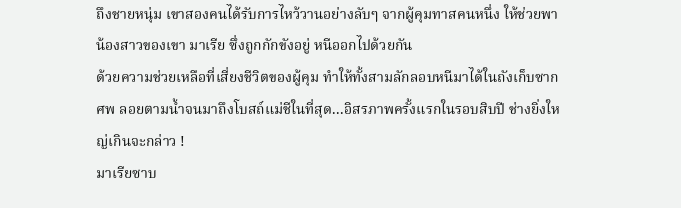ถึงชายหนุ่ม เขาสองคนได้รับการไหว้วานอย่างลับๆ จากผู้คุมทาสคนหนึ่ง ให้ช่วยพาน้องสาวของเขา มาเรีย ซึ่งถูกกักขังอยู่ หนีออกไปด้วยกัน
ด้วยความช่วยเหลือที่เสี่ยงชีวิตของผู้คุม ทำให้ทั้งสามลักลอบหนีมาได้ในถังเก็บซากศพ ลอยตามน้ำจนมาถึงโบสถ์แม่ชีในที่สุด...อิสรภาพครั้งแรกในรอบสิบปี ช่างยิ่งใหญ่เกินจะกล่าว !
มาเรียซาบ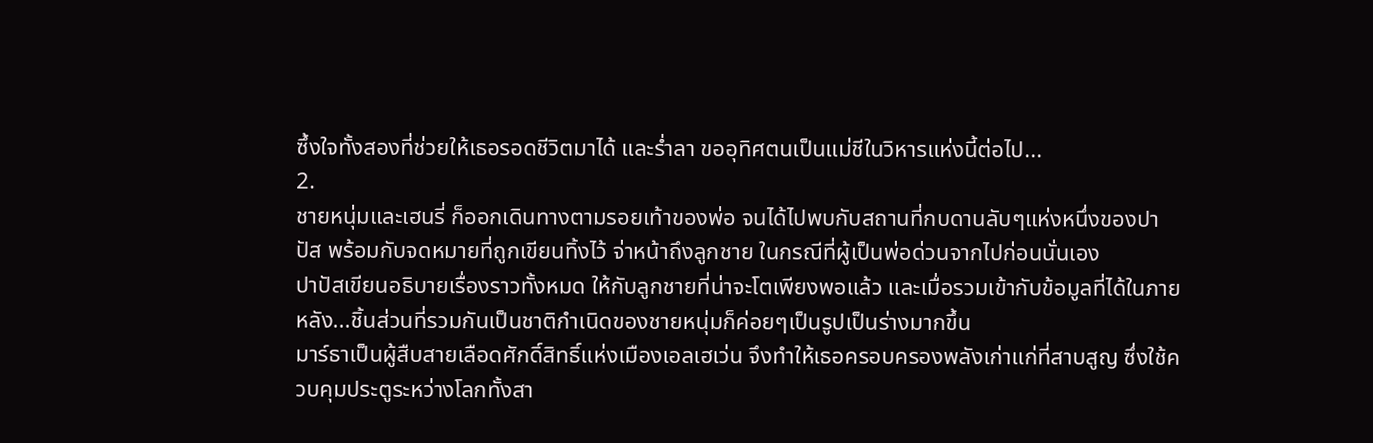ซึ้งใจทั้งสองที่ช่วยให้เธอรอดชีวิตมาได้ และร่ำลา ขออุทิศตนเป็นแม่ชีในวิหารแห่งนี้ต่อไป...
2.
ชายหนุ่มและเฮนรี่ ก็ออกเดินทางตามรอยเท้าของพ่อ จนได้ไปพบกับสถานที่กบดานลับๆแห่งหนึ่งของปาปัส พร้อมกับจดหมายที่ถูกเขียนทิ้งไว้ จ่าหน้าถึงลูกชาย ในกรณีที่ผู้เป็นพ่อด่วนจากไปก่อนนั่นเอง
ปาปัสเขียนอธิบายเรื่องราวทั้งหมด ให้กับลูกชายที่น่าจะโตเพียงพอแล้ว และเมื่อรวมเข้ากับข้อมูลที่ได้ในภายหลัง...ชิ้นส่วนที่รวมกันเป็นชาติกำเนิดของชายหนุ่มก็ค่อยๆเป็นรูปเป็นร่างมากขึ้น
มาร์ธาเป็นผู้สืบสายเลือดศักดิ์สิทธิ์แห่งเมืองเอลเฮเว่น จึงทำให้เธอครอบครองพลังเก่าแก่ที่สาบสูญ ซึ่งใช้ควบคุมประตูระหว่างโลกทั้งสา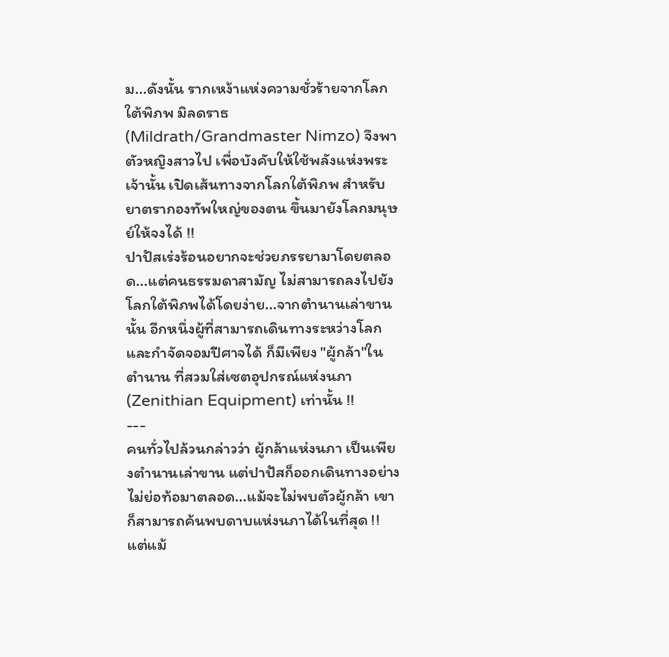ม...ดังนั้น รากเหง้าแห่งความชั่วร้ายจากโลกใต้พิภพ มิลดราธ (Mildrath/Grandmaster Nimzo) จึงพาตัวหญิงสาวไป เพื่อบังคับให้ใช้พลังแห่งพระเจ้านั้น เปิดเส้นทางจากโลกใต้พิภพ สำหรับยาตรากองทัพใหญ่ของตน ขึ้นมายังโลกมนุษย์ให้จงได้ !!
ปาปัสเร่งร้อนอยากจะช่วยภรรยามาโดยตลอด...แต่คนธรรมดาสามัญ ไม่สามารถลงไปยังโลกใต้พิภพได้โดยง่าย...จากตำนานเล่าขานนั้น อีกหนึ่งผู้ที่สามารถเดินทางระหว่างโลก และกำจัดจอมปีศาจได้ ก็มีเพียง "ผู้กล้า"ในตำนาน ที่สวมใส่เซตอุปกรณ์แห่งนภา (Zenithian Equipment) เท่านั้น !!
---
คนทั่วไปล้วนกล่าวว่า ผู้กล้าแห่งนภา เป็นเพียงตำนานเล่าขาน แต่ปาปัสก็ออกเดินทางอย่างไม่ย่อท้อมาตลอด...แม้จะไม่พบตัวผู้กล้า เขาก็สามารถค้นพบดาบแห่งนภาได้ในที่สุด !!
แต่แม้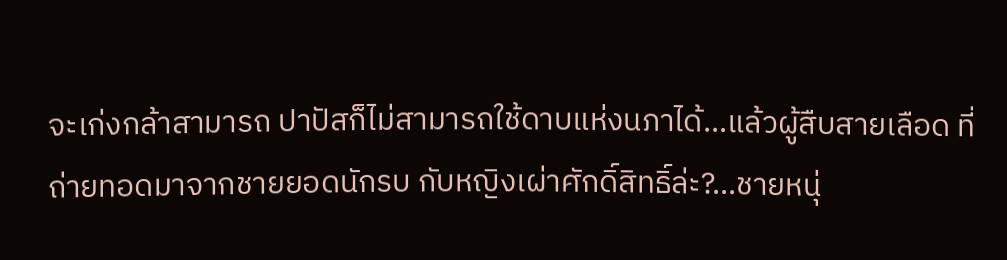จะเก่งกล้าสามารถ ปาปัสก็ไม่สามารถใช้ดาบแห่งนภาได้...แล้วผู้สืบสายเลือด ที่ถ่ายทอดมาจากชายยอดนักรบ กับหญิงเผ่าศักดิ์สิทธิ์ล่ะ?...ชายหนุ่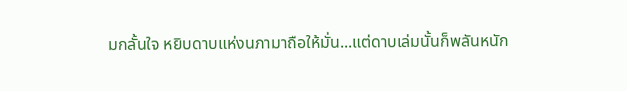มกลั้นใจ หยิบดาบแห่งนภามาถือให้มั่น...แต่ดาบเล่มนั้นก็พลันหนัก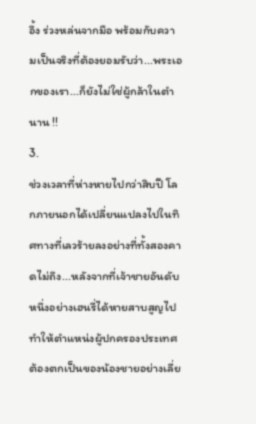อึ้ง ร่วงหล่นจากมือ พร้อมกับความเป็นจริงที่ต้องยอมรับว่า...พระเอกของเรา...ก็ยังไม่ใช่ผู้กล้าในตำนาน !!
3.
ช่วงเวลาที่ห่างหายไปกว่าสิบปี โลกภายนอกได้เปลี่ยนแปลงไปในทิศทางที่เลวร้ายลงอย่างที่ทั้งสองคาดไม่ถึง...หลังจากที่เจ้าชายอันดับหนึ่งอย่างเฮนรี่ได้หายสาบสูญไป ทำให้ตำแหน่งผู้ปกครองประเทศ ต้องตกเป็นของน้องชายอย่างเลี่ย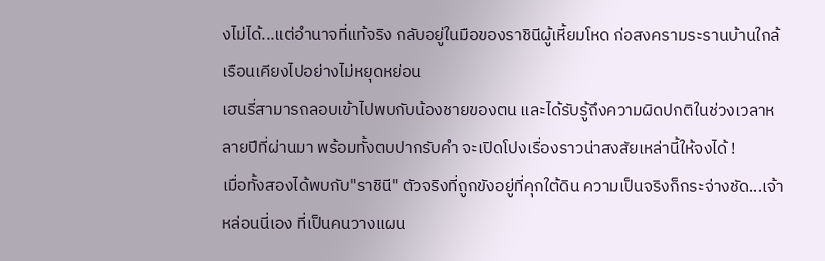งไม่ได้...แต่อำนาจที่แท้จริง กลับอยู่ในมือของราชินีผู้เหี้ยมโหด ก่อสงครามระรานบ้านใกล้เรือนเคียงไปอย่างไม่หยุดหย่อน
เฮนรี่สามารถลอบเข้าไปพบกับน้องชายของตน และได้รับรู้ถึงความผิดปกติในช่วงเวลาหลายปีที่ผ่านมา พร้อมทั้งตบปากรับคำ จะเปิดโปงเรื่องราวน่าสงสัยเหล่านี้ให้จงได้ !
เมื่อทั้งสองได้พบกับ"ราชินี" ตัวจริงที่ถูกขังอยู่ที่คุกใต้ดิน ความเป็นจริงก็กระจ่างชัด...เจ้าหล่อนนี่เอง ที่เป็นคนวางแผน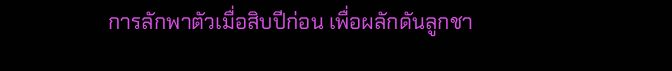การลักพาตัวเมื่อสิบปีก่อน เพื่อผลักดันลูกชา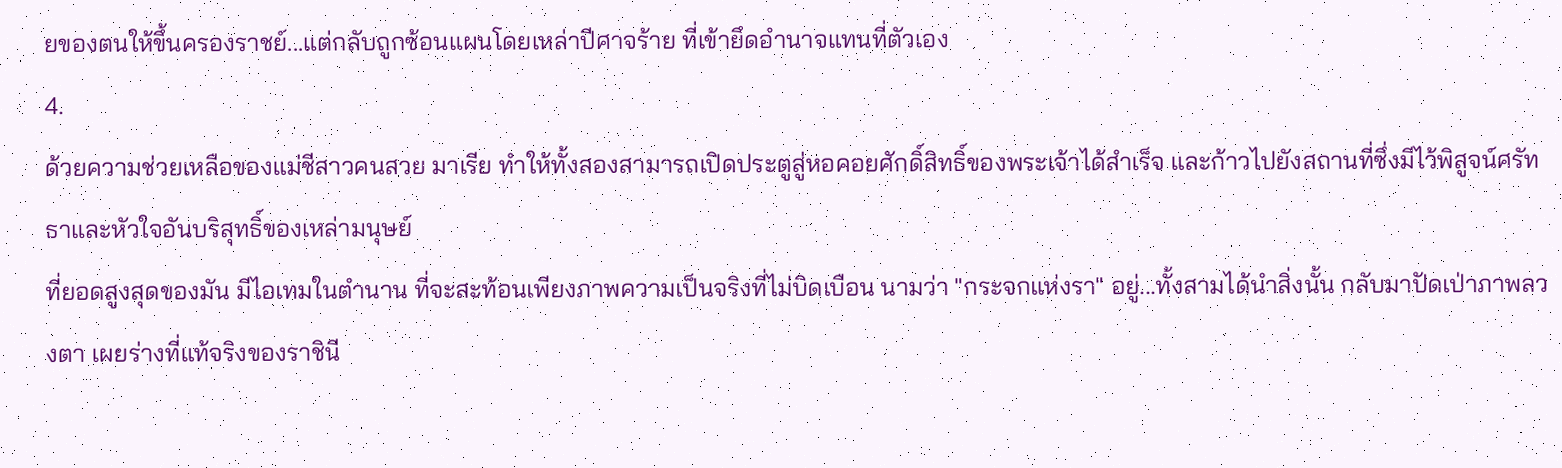ยของตนให้ขึ้นครองราชย์...แต่กลับถูกซ้อนแผนโดยเหล่าปีศาจร้าย ที่เข้ายึดอำนาจแทนที่ตัวเอง
4.
ด้วยความช่วยเหลือของแม่ชีสาวคนสวย มาเรีย ทำให้ทั้งสองสามารถเปิดประตูสู่หอคอยศักดิ์สิทธิ์ของพระเจ้าได้สำเร็จ และก้าวไปยังสถานที่ซึ่งมีไว้พิสูจน์ศรัทธาและหัวใจอันบริสุทธิ์ของเหล่ามนุษย์
ที่ยอดสูงสุดของมัน มีไอเทมในตำนาน ที่จะสะท้อนเพียงภาพความเป็นจริงที่ไม่บิดเบือน นามว่า "กระจกแห่งรา" อยู่...ทั้งสามได้นำสิ่งนั้น กลับมาปัดเป่าภาพลวงตา เผยร่างที่แท้จริงของราชินี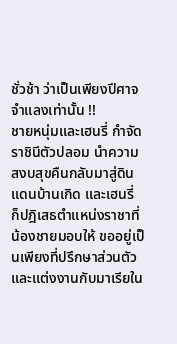ชั่วช้า ว่าเป็นเพียงปีศาจจำแลงเท่านั้น !!
ชายหนุ่มและเฮนรี่ กำจัดราชินีตัวปลอม นำความสงบสุขคืนกลับมาสู่ดินแดนบ้านเกิด และเฮนรี่ ก็ปฎิเสธตำแหน่งราชาที่น้องชายมอบให้ ขออยู่เป็นเพียงที่ปรึกษาส่วนตัว และแต่งงานกับมาเรียใน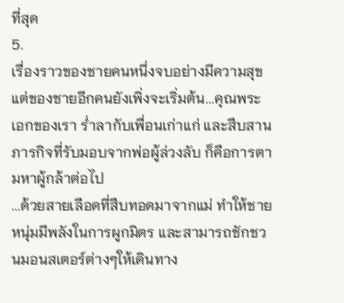ที่สุด
5.
เรื่องราวของชายคนหนึ่งจบอย่างมีความสุข แต่ของชายอีกคนยังเพิ่งจะเริ่มต้น...คุณพระเอกของเรา ร่ำลากับเพื่อนเก่าแก่ และสืบสานภารกิจที่รับมอบจากพ่อผู้ล่วงลับ ก็คือการตามหาผู้กล้าต่อไป
...ด้วยสายเลือดที่สืบทอดมาจากแม่ ทำให้ชายหนุ่มมีพลังในการผูกมิตร และสามารถชักชวนมอนสเตอร์ต่างๆให้เดินทาง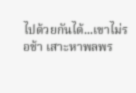ไปด้วยกันได้...เขาไม่รอช้า เสาะหาพลพร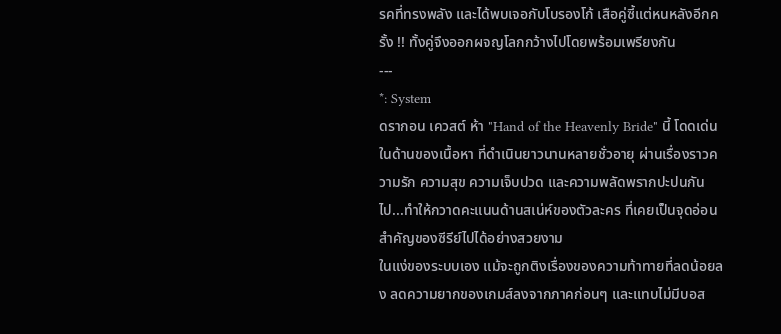รคที่ทรงพลัง และได้พบเจอกับโบรองโก้ เสือคู่ซี้แต่หนหลังอีกครั้ง !! ทั้งคู่จึงออกผจญโลกกว้างไปโดยพร้อมเพรียงกัน
---
*: System
ดรากอน เควสต์ ห้า "Hand of the Heavenly Bride" นี้ โดดเด่นในด้านของเนื้อหา ที่ดำเนินยาวนานหลายชั่วอายุ ผ่านเรื่องราวความรัก ความสุข ความเจ็บปวด และความพลัดพรากปะปนกันไป...ทำให้กวาดคะแนนด้านสเน่ห์ของตัวละคร ที่เคยเป็นจุดอ่อนสำคัญของซีรีย์ไปได้อย่างสวยงาม
ในแง่ของระบบเอง แม้จะถูกติงเรื่องของความท้าทายที่ลดน้อยลง ลดความยากของเกมส์ลงจากภาคก่อนๆ และแทบไม่มีบอส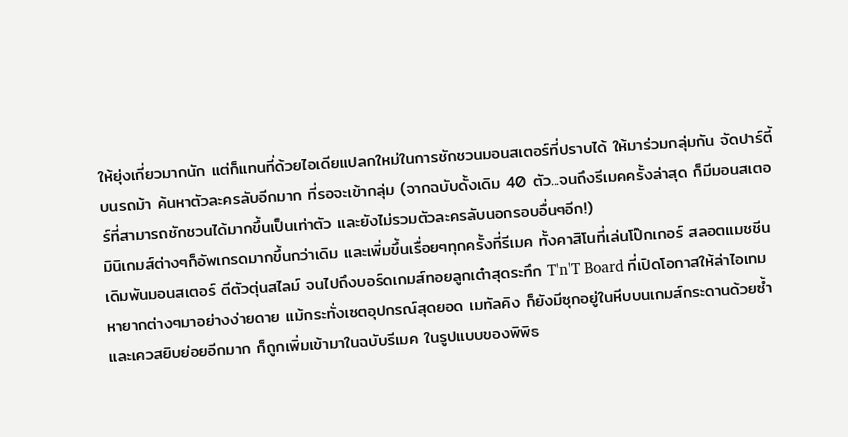ให้ยุ่งเกี่ยวมากนัก แต่ก็แทนที่ด้วยไอเดียแปลกใหม่ในการชักชวนมอนสเตอร์ที่ปราบได้ ให้มาร่วมกลุ่มกัน จัดปาร์ตี้บนรถม้า ค้นหาตัวละครลับอีกมาก ที่รอจะเข้ากลุ่ม (จากฉบับดั้งเดิม 40 ตัว...จนถึงรีเมคครั้งล่าสุด ก็มีมอนสเตอร์ที่สามารถชักชวนได้มากขึ้นเป็นเท่าตัว และยังไม่รวมตัวละครลับนอกรอบอื่นๆอีก!)
มินิเกมส์ต่างๆก็อัพเกรดมากขึ้นกว่าเดิม และเพิ่มขึ้นเรื่อยๆทุกครั้งที่รีเมค ทั้งคาสิโนที่เล่นโป๊กเกอร์ สลอตแมชชีน เดิมพันมอนสเตอร์ ตีตัวตุ่นสไลม์ จนไปถึงบอร์ดเกมส์ทอยลูกเต๋าสุดระทึก T'n'T Board ที่เปิดโอกาสให้ล่าไอเทมหายากต่างๆมาอย่างง่ายดาย แม้กระทั่งเซตอุปกรณ์สุดยอด เมทัลคิง ก็ยังมีซุกอยู่ในหีบบนเกมส์กระดานด้วยซ้ำ
และเควสยิบย่อยอีกมาก ก็ถูกเพิ่มเข้ามาในฉบับรีเมค ในรูปแบบของพิพิธ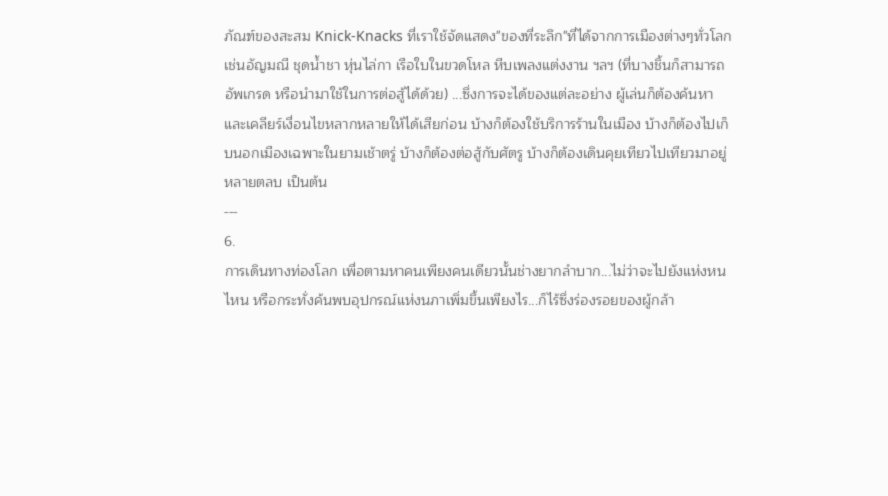ภัณฑ์ของสะสม Knick-Knacks ที่เราใช้จัดแสดง"ของที่ระลึก"ที่ได้จากการเมืองต่างๆทั่วโลก เช่นอัญมณี ชุดน้ำชา หุ่นไล่กา เรือใบในขวดโหล หีบเพลงแต่งงาน ฯลฯ (ที่บางชิ้นก็สามารถอัพเกรด หรือนำมาใช้ในการต่อสู้ได้ด้วย) ...ซึ่งการจะได้ของแต่ละอย่าง ผู้เล่นก็ต้องค้นหา และเคลียร์เงื่อนไขหลากหลายให้ได้เสียก่อน บ้างก็ต้องใช้บริการร้านในเมือง บ้างก็ต้องไปเก็บนอกเมืองเฉพาะในยามเช้าตรู่ บ้างก็ต้องต่อสู้กับศัตรู บ้างก็ต้องเดินคุยเทียวไปเทียวมาอยู่หลายตลบ เป็นต้น
---
6.
การเดินทางท่องโลก เพื่อตามหาคนเพียงคนเดียวนั้นช่างยากลำบาก...ไม่ว่าจะไปยังแห่งหนไหน หรือกระทั่งค้นพบอุปกรณ์แห่งนภาเพิ่มขึ้นเพียงไร...ก็ไร้ซึ่งร่องรอยของผู้กล้า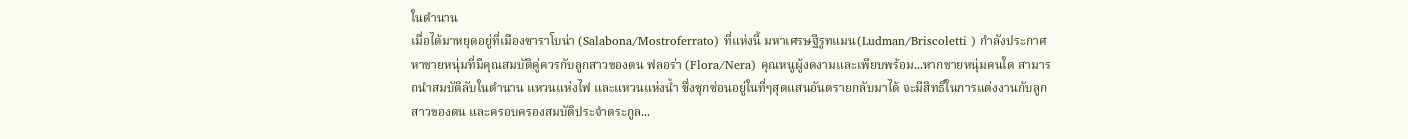ในตำนาน
เมื่อได้มาหยุดอยู่ที่เมืองซาราโบน่า (Salabona/Mostroferrato) ที่แห่งนี้ มหาเศรษฐีรูทแมน(Ludman/Briscoletti ) กำลังประกาศหาชายหนุ่มที่มีคุณสมบัติคู่ควรกับลูกสาวของตน ฟลอร่า (Flora/Nera) คุณหนูผู้งดงามและเพียบพร้อม...หากชายหนุ่มคนใด สามารถนำสมบัติลับในตำนาน แหวนแห่งไฟ และแหวนแห่งน้ำ ซึ่งซุกซ่อนอยู่ในที่ๆสุดแสนอันตรายกลับมาได้ จะมีสิทธิ์ในการแต่งงานกับลูกสาวของตน และครอบครองสมบัติประจำตระกูล...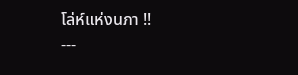โล่ห์แห่งนภา !!
---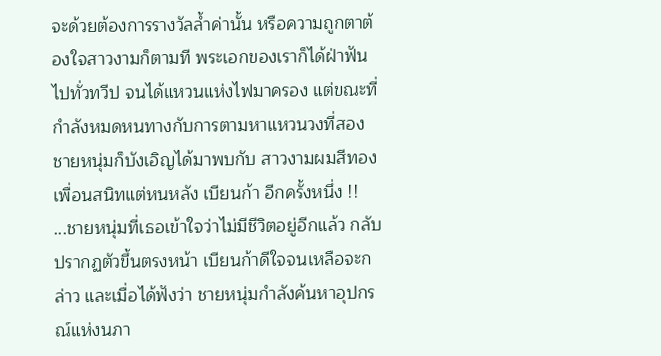จะด้วยต้องการรางวัลล้ำค่านั้น หรือความถูกตาต้องใจสาวงามก็ตามที พระเอกของเราก็ได้ฝ่าฟันไปทั่วทวีป จนได้แหวนแห่งไฟมาครอง แต่ขณะที่กำลังหมดหนทางกับการตามหาแหวนวงที่สอง ชายหนุ่มก็บังเอิญได้มาพบกับ สาวงามผมสีทอง เพื่อนสนิทแต่หนหลัง เบียนก้า อีกครั้งหนึ่ง !!
...ชายหนุ่มที่เธอเข้าใจว่าไม่มีชีวิตอยู่อีกแล้ว กลับปรากฏตัวขึ้นตรงหน้า เบียนก้าดีใจจนเหลือจะกล่าว และเมื่อได้ฟังว่า ชายหนุ่มกำลังค้นหาอุปกรณ์แห่งนภา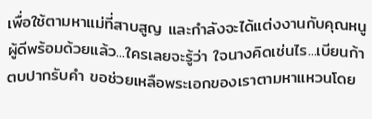เพื่อใช้ตามหาแม่ที่สาบสูญ และกำลังจะได้แต่งงานกับคุณหนูผู้ดีพร้อมด้วยแล้ว...ใครเลยจะรู้ว่า ใจนางคิดเช่นไร...เบียนก้าตบปากรับคำ ขอช่วยเหลือพระเอกของเราตามหาแหวนโดย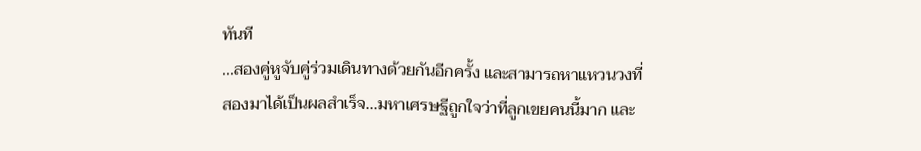ทันที
...สองคู่หูจับคู่ร่วมเดินทางด้วยกันอีกครั้ง และสามารถหาแหวนวงที่สองมาได้เป็นผลสำเร็จ...มหาเศรษฐีถูกใจว่าที่ลูกเขยคนนี้มาก และ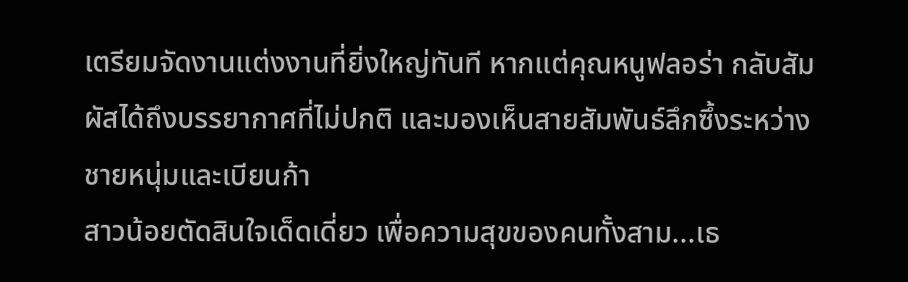เตรียมจัดงานแต่งงานที่ยิ่งใหญ่ทันที หากแต่คุณหนูฟลอร่า กลับสัมผัสได้ถึงบรรยากาศที่ไม่ปกติ และมองเห็นสายสัมพันธ์ลึกซึ้งระหว่างชายหนุ่มและเบียนก้า
สาวน้อยตัดสินใจเด็ดเดี่ยว เพื่อความสุขของคนทั้งสาม...เธ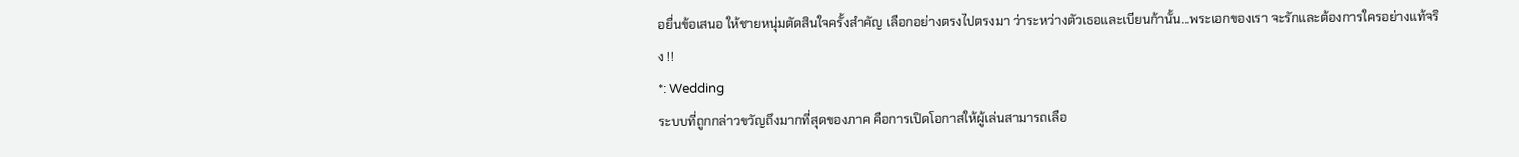อยื่นข้อเสนอ ให้ชายหนุ่มตัดสินใจครั้งสำคัญ เลือกอย่างตรงไปตรงมา ว่าระหว่างตัวเธอและเบียนก้านั้น...พระเอกของเรา จะรักและต้องการใครอย่างแท้จริง !!
*: Wedding
ระบบที่ถูกกล่าวขวัญถึงมากที่สุดของภาค คือการเปิดโอกาสให้ผู้เล่นสามารถเลือ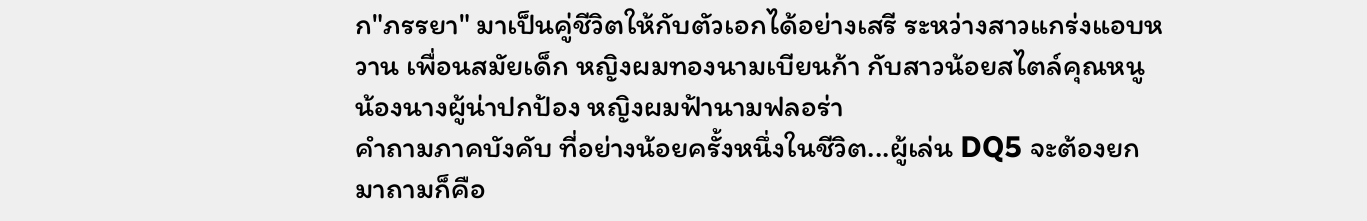ก"ภรรยา" มาเป็นคู่ชีวิตให้กับตัวเอกได้อย่างเสรี ระหว่างสาวแกร่งแอบหวาน เพื่อนสมัยเด็ก หญิงผมทองนามเบียนก้า กับสาวน้อยสไตล์คุณหนู น้องนางผู้น่าปกป้อง หญิงผมฟ้านามฟลอร่า
คำถามภาคบังคับ ที่อย่างน้อยครั้งหนึ่งในชีวิต...ผู้เล่น DQ5 จะต้องยกมาถามก็คือ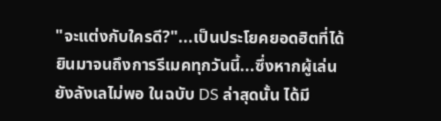"จะแต่งกับใครดี?"...เป็นประโยคยอดฮิตที่ได้ยินมาจนถึงการรีเมคทุกวันนี้...ซึ่งหากผู้เล่นยังลังเลไม่พอ ในฉบับ DS ล่าสุดนั้น ได้มี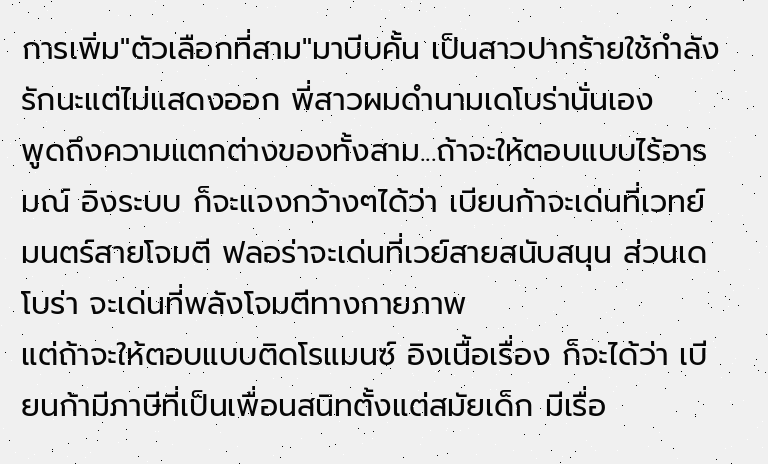การเพิ่ม"ตัวเลือกที่สาม"มาบีบคั้น เป็นสาวปากร้ายใช้กำลัง รักนะแต่ไม่แสดงออก พี่สาวผมดำนามเดโบร่านั่นเอง
พูดถึงความแตกต่างของทั้งสาม...ถ้าจะให้ตอบแบบไร้อารมณ์ อิงระบบ ก็จะแจงกว้างๆได้ว่า เบียนก้าจะเด่นที่เวทย์มนตร์สายโจมตี ฟลอร่าจะเด่นที่เวย์สายสนับสนุน ส่วนเดโบร่า จะเด่นที่พลังโจมตีทางกายภาพ
แต่ถ้าจะให้ตอบแบบติดโรแมนซ์ อิงเนื้อเรื่อง ก็จะได้ว่า เบียนก้ามีภาษีที่เป็นเพื่อนสนิทตั้งแต่สมัยเด็ก มีเรื่อ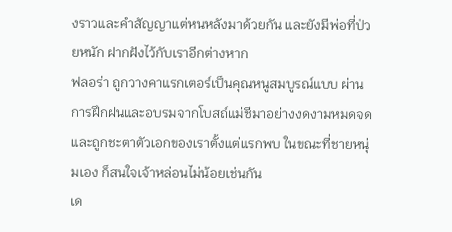งราวและคำสัญญาแต่หนหลังมาด้วยกัน และยังมีพ่อที่ป่วยหนัก ฝากฝังไว้กับเราอีกต่างหาก
ฟลอร่า ถูกวางคาแรกเตอร์เป็นคุณหนูสมบูรณ์แบบ ผ่านการฝึกฝนและอบรมจากโบสถ์แม่ชีมาอย่างงดงามหมดจด และถูกชะตาตัวเอกของเราตั้งแต่แรกพบ ในขณะที่ชายหนุ่มเอง ก็สนใจเจ้าหล่อนไม่น้อยเช่นกัน
เด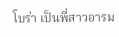โบร่า เป็นพี่สาวอารม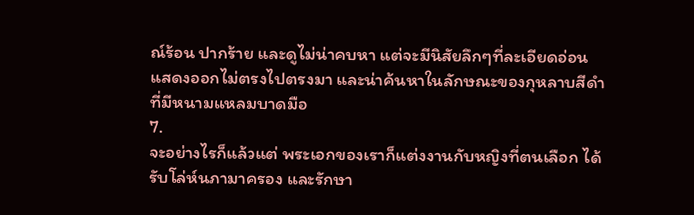ณ์ร้อน ปากร้าย และดูไม่น่าคบหา แต่จะมีนิสัยลึกๆที่ละเอียดอ่อน แสดงออกไม่ตรงไปตรงมา และน่าค้นหาในลักษณะของกุหลาบสีดำที่มีหนามแหลมบาดมือ
7.
จะอย่างไรก็แล้วแต่ พระเอกของเราก็แต่งงานกับหญิงที่ตนเลือก ได้รับโล่ห์นภามาครอง และรักษา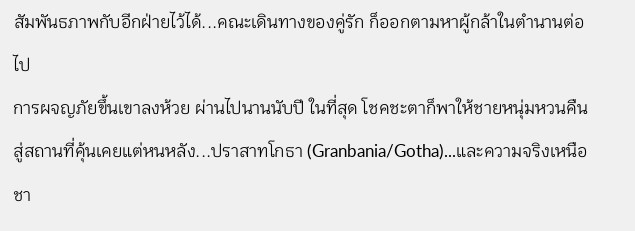สัมพันธภาพกับอีกฝ่ายไว้ได้...คณะเดินทางของคู่รัก ก็ออกตามหาผู้กล้าในตำนานต่อไป
การผจญภัยขึ้นเขาลงห้วย ผ่านไปนานนับปี ในที่สุด โชคชะตาก็พาให้ชายหนุ่มหวนคืนสู่สถานที่คุ้นเคยแต่หนหลัง...ปราสาทโกธา (Granbania/Gotha)...และความจริงเหนือชา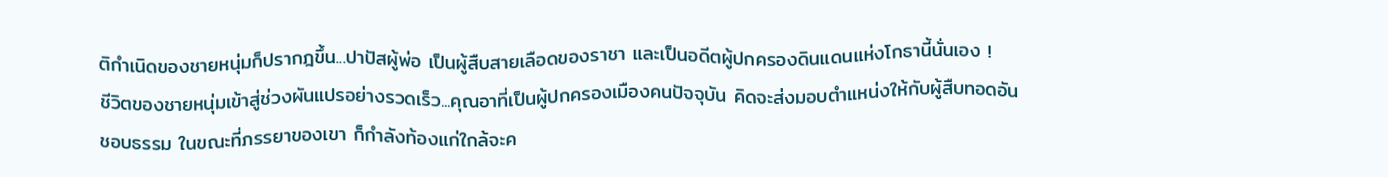ติกำเนิดของชายหนุ่มก็ปรากฎขึ้น...ปาปัสผู้พ่อ เป็นผู้สืบสายเลือดของราชา และเป็นอดีตผู้ปกครองดินแดนแห่งโกธานี้นั่นเอง !
ชีวิตของชายหนุ่มเข้าสู่ช่วงผันแปรอย่างรวดเร็ว...คุณอาที่เป็นผู้ปกครองเมืองคนปัจจุบัน คิดจะส่งมอบตำแหน่งให้กับผู้สืบทอดอันชอบธรรม ในขณะที่ภรรยาของเขา ก็กำลังท้องแก่ใกล้จะค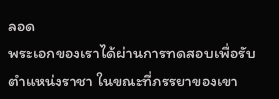ลอด
พระเอกของเราได้ผ่านการทดสอบเพื่อรับตำแหน่งราชา ในขณะที่ภรรยาของเขา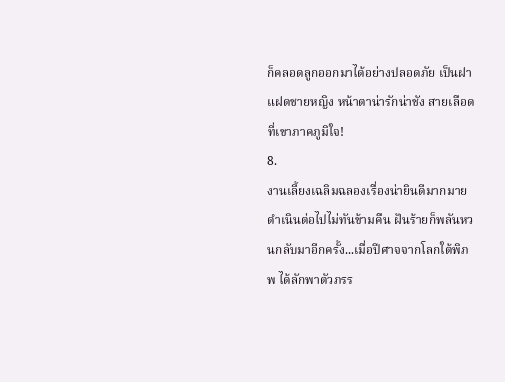ก็คลอดลูกออกมาได้อย่างปลอดภัย เป็นฝาแฝดชายหญิง หน้าตาน่ารักน่าชัง สายเลือดที่เขาภาคภูมิใจ!
8.
งานเลี้ยงเฉลิมฉลองเรื่องน่ายินดีมากมาย ดำเนินต่อไปไม่ทันข้ามคืน ฝันร้ายก็พลันหวนกลับมาอีกครั้ง...เมื่อปีศาจจากโลกใต้พิภพ ได้ลักพาตัวภรร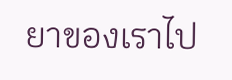ยาของเราไป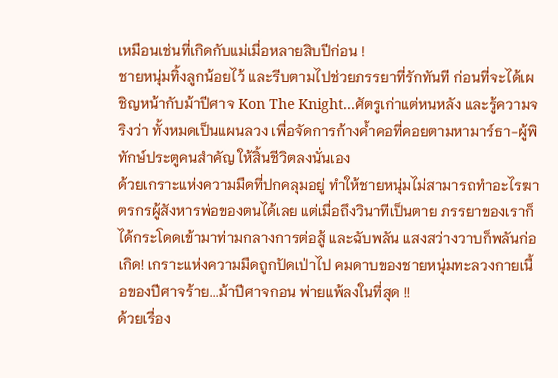เหมือนเช่นที่เกิดกับแม่เมื่อหลายสิบปีก่อน !
ชายหนุ่มทิ้งลูกน้อยไว้ และรีบตามไปช่วยภรรยาที่รักทันที ก่อนที่จะได้เผชิญหน้ากับม้าปีศาจ Kon The Knight...ศัตรูเก่าแต่หนหลัง และรู้ความจริงว่า ทั้งหมดเป็นแผนลวง เพื่อจัดการก้างค้ำคอที่คอยตามหามาร์ธา-ผู้พิทักษ์ประตูคนสำคัญ ให้สิ้นชีวิตลงนั่นเอง
ด้วยเกราะแห่งความมืดที่ปกคลุมอยู่ ทำให้ชายหนุ่มไม่สามารถทำอะไรฆาตรกรผู้สังหารพ่อของตนได้เลย แต่เมื่อถึงวินาทีเป็นตาย ภรรยาของเราก็ได้กระโดดเข้ามาท่ามกลางการต่อสู้ และฉับพลัน แสงสว่างวาบก็พลันก่อเกิด! เกราะแห่งความมืดถูกปัดเป่าไป คมดาบของชายหนุ่มทะลวงกายเนื้อของปีศาจร้าย...ม้าปีศาจกอน พ่ายแพ้ลงในที่สุด !!
ด้วยเรื่อง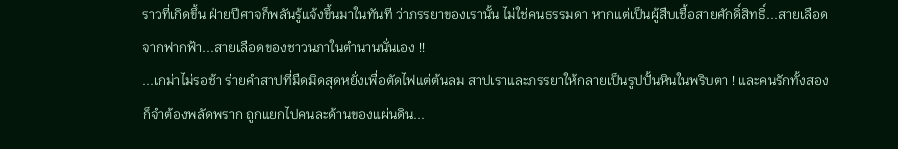ราวที่เกิดขึ้น ฝ่ายปีศาจก็พลันรู้แจ้งขึ้นมาในทันที ว่าภรรยาของเรานั้น ไม่ใช่คนธรรมดา หากแต่เป็นผู้สืบเชื้อสายศักดิ์สิทธิ์...สายเลือดจากฟากฟ้า...สายเลือดของชาวนภาในตำนานนั่นเอง !!
...เกม่าไม่รอช้า ร่ายคำสาปที่มืดมิดสุดหยั่งเพื่อตัดไฟแต่ต้นลม สาปเราและภรรยาให้กลายเป็นรูปปั้นหินในพริบตา ! และคนรักทั้งสอง ก็จำต้องพลัดพราก ถูกแยกไปคนละด้านของแผ่นดิน...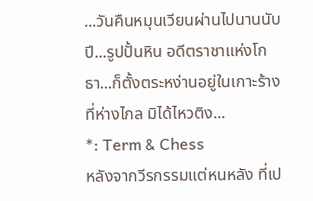...วันคืนหมุนเวียนผ่านไปนานนับปี...รูปปั้นหิน อดีตราชาแห่งโกธา...ก็ตั้งตระหง่านอยู่ในเกาะร้างที่ห่างไกล มิได้ไหวติง...
*: Term & Chess
หลังจากวีรกรรมแต่หนหลัง ที่เป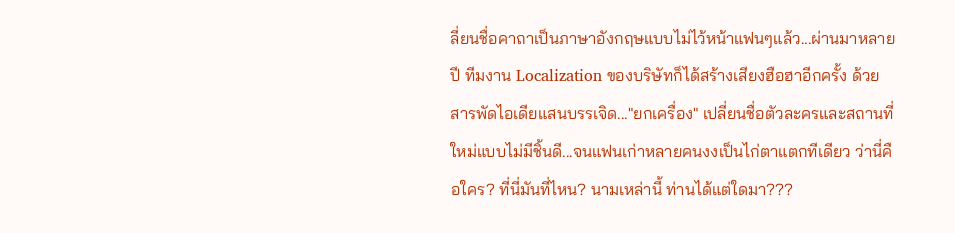ลี่ยนชื่อคาถาเป็นภาษาอังกฤษแบบไม่ไว้หน้าแฟนๆแล้ว...ผ่านมาหลายปี ทีมงาน Localization ของบริษัทก็ได้สร้างเสียงฮือฮาอีกครั้ง ด้วยสารพัดไอเดียแสนบรรเจิด..."ยกเครื่อง" เปลี่ยนชื่อตัวละครและสถานที่ใหม่แบบไม่มีชิ้นดี...จนแฟนเก่าหลายคนงงเป็นไก่ตาแตกทีเดียว ว่านี่คือใคร? ที่นี่มันที่ไหน? นามเหล่านี้ ท่านได้แต่ใดมา???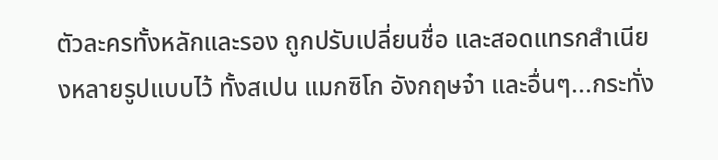ตัวละครทั้งหลักและรอง ถูกปรับเปลี่ยนชื่อ และสอดแทรกสำเนียงหลายรูปแบบไว้ ทั้งสเปน แมกซิโก อังกฤษจ๋า และอื่นๆ...กระทั่ง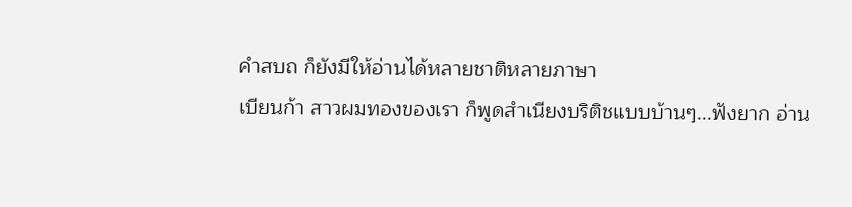คำสบถ ก็ยังมีให้อ่านได้หลายชาติหลายภาษา
เบียนก้า สาวผมทองของเรา ก็พูดสำเนียงบริติชแบบบ้านๆ...ฟังยาก อ่าน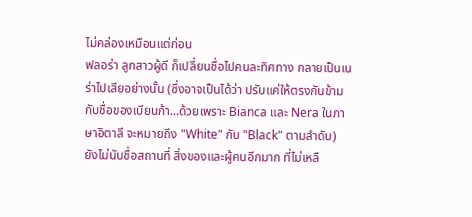ไม่คล่องเหมือนแต่ก่อน
ฟลอร่า ลูกสาวผู้ดี ก็เปลี่ยนชื่อไปคนละทิศทาง กลายเป็นเนร่าไปเสียอย่างนั้น (ซึ่งอาจเป็นได้ว่า ปรับแค่ให้ตรงกันข้ามกับชื่อของเบียนก้า...ด้วยเพราะ Bianca และ Nera ในภาษาอิตาลี จะหมายถึง "White" กับ "Black" ตามลำดับ)
ยังไม่นับชื่อสถานที่ สิ่งของและผู้คนอีกมาก ที่ไม่เหลื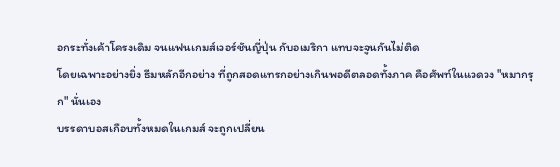อกระทั่งเค้าโครงเดิม จนแฟนเกมส์เวอร์ชันญี่ปุ่น กับอเมริกา แทบจะจูนกันไม่ติด
โดยเฉพาะอย่างยิ่ง ธีมหลักอีกอย่าง ที่ถูกสอดแทรกอย่างเกินพอดีตลอดทั้งภาค คือศัพท์ในแวดวง "หมากรุก" นั่นเอง
บรรดาบอสเกือบทั้งหมดในเกมส์ จะถูกเปลี่ยน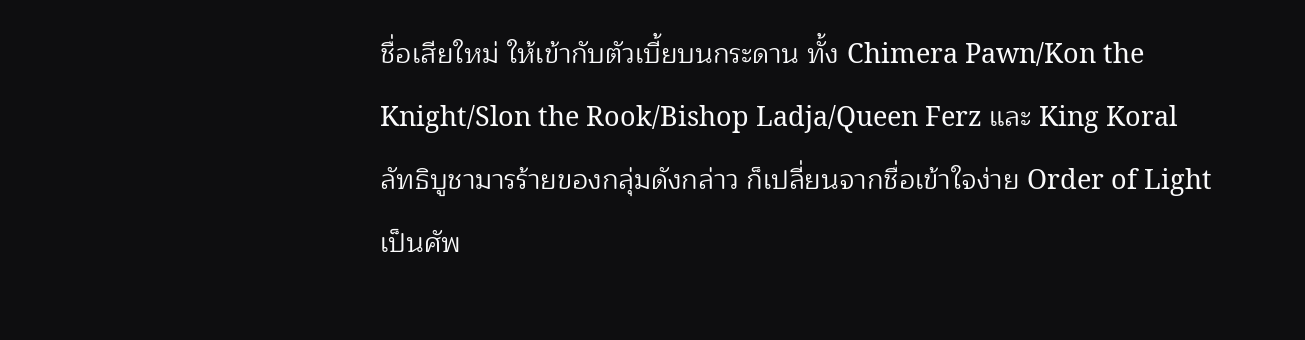ชื่อเสียใหม่ ให้เข้ากับตัวเบี้ยบนกระดาน ทั้ง Chimera Pawn/Kon the Knight/Slon the Rook/Bishop Ladja/Queen Ferz และ King Koral
ลัทธิบูชามารร้ายของกลุ่มดังกล่าว ก็เปลี่ยนจากชื่อเข้าใจง่าย Order of Light เป็นศัพ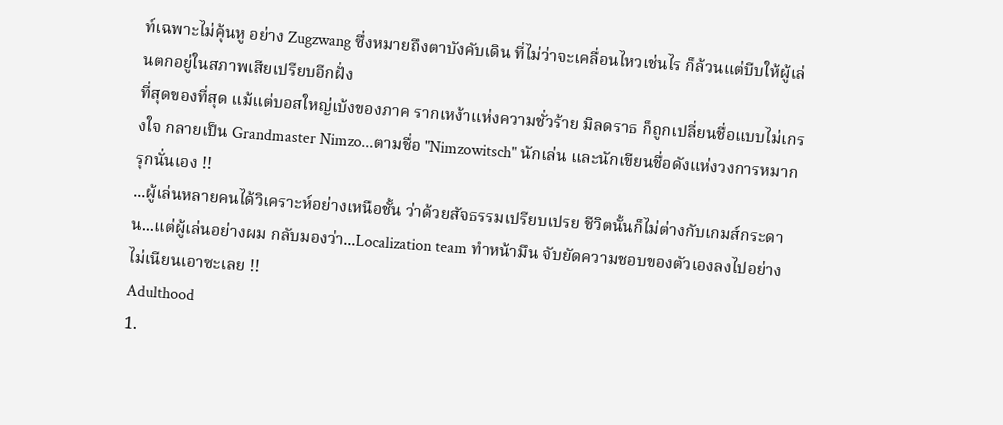ท์เฉพาะไม่คุ้นหู อย่าง Zugzwang ซึ่งหมายถึงตาบังคับเดิน ที่ไม่ว่าจะเคลื่อนไหวเช่นไร ก็ล้วนแต่บีบให้ผู้เล่นตกอยู่ในสภาพเสียเปรียบอีกฝั่ง
ที่สุดของที่สุด แม้แต่บอสใหญ่เบ้งของภาค รากเหง้าแห่งความชั่วร้าย มิลดราธ ก็ถูกเปลี่ยนชื่อแบบไม่เกรงใจ กลายเป็น Grandmaster Nimzo...ตามชื่อ "Nimzowitsch" นักเล่น และนักเขียนชื่อดังแห่งวงการหมากรุกนั่นเอง !!
...ผู้เล่นหลายคนได้วิเคราะห์อย่างเหนือชั้น ว่าด้วยสัจธรรมเปรียบเปรย ชีวิตนั้นก็ไม่ต่างกับเกมส์กระดาน...แต่ผู้เล่นอย่างผม กลับมองว่า...Localization team ทำหน้ามึน จับยัดความชอบของตัวเองลงไปอย่างไม่เนียนเอาซะเลย !!
Adulthood
1.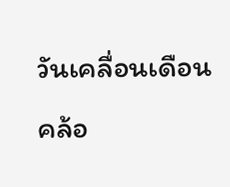วันเคลื่อนเดือนคล้อ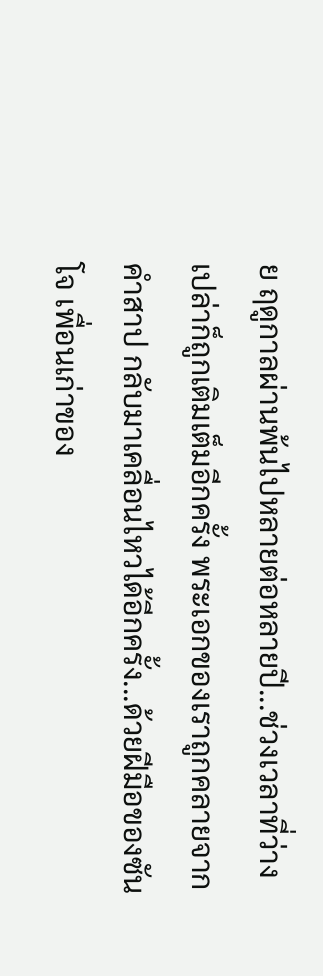ย ฤดูกาลผ่านพ้นไปหลายต่อหลายปี...ช่วงเวลาที่ว่างเปล่าก็ถูกเติมเต็มอีกครั้ง พระเอกของเราถูกคลายจากคำสาป กลับมาเคลื่อนไหวได้อีกครั้ง...ด้วยฝีมือของซันโจ เพื่อนเก่าของ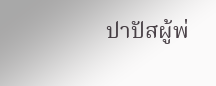ปาปัสผู้พ่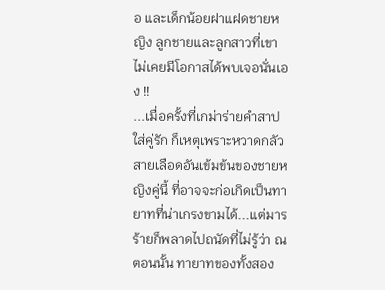อ และเด็กน้อยฝาแฝดชายหญิง ลูกชายและลูกสาวที่เขาไม่เคยมีโอกาสได้พบเจอนั่นเอง !!
...เมื่อครั้งที่เกม่าร่ายคำสาปใส่คู่รัก ก็เหตุเพราะหวาดกลัวสายเลือดอันเข้มข้นของชายหญิงคู่นี้ ที่อาจจะก่อเกิดเป็นทายาทที่น่าเกรงขามได้...แต่มารร้ายก็พลาดไปถนัดที่ไม่รู้ว่า ณ ตอนนั้น ทายาทของทั้งสอง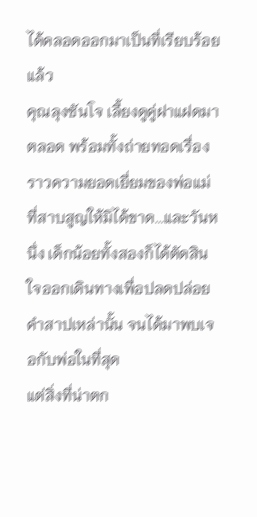ได้คลอดออกมาเป็นที่เรียบร้อยแล้ว
คุณลุงซันโจ เลี้ยงดูคู่ฝาแฝดมาตลอด พร้อมทั้งถ่ายทอดเรื่องราวความยอดเยี่ยมของพ่อแม่ที่สาบสูญให้มิได้ขาด...และวันหนึ่ง เด็กน้อยทั้งสองก็ได้ตัดสินใจออกเดินทางเพื่อปลดปล่อยคำสาปเหล่านั้น จนได้มาพบเจอกับพ่อในที่สุด
แต่สิ่งที่น่าตก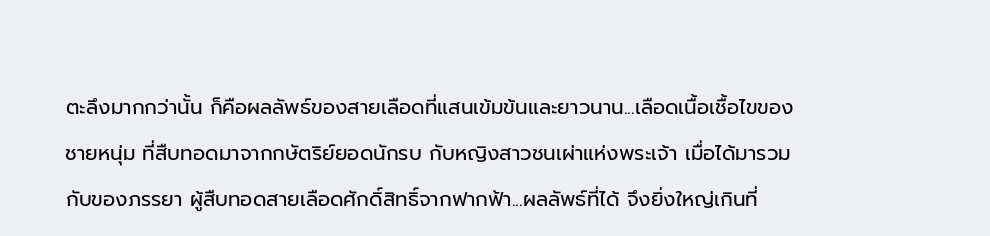ตะลึงมากกว่านั้น ก็คือผลลัพธ์ของสายเลือดที่แสนเข้มข้นและยาวนาน...เลือดเนื้อเชื้อไขของชายหนุ่ม ที่สืบทอดมาจากกษัตริย์ยอดนักรบ กับหญิงสาวชนเผ่าแห่งพระเจ้า เมื่อได้มารวมกับของภรรยา ผู้สืบทอดสายเลือดศักดิ์สิทธิ์จากฟากฟ้า...ผลลัพธ์ที่ได้ จึงยิ่งใหญ่เกินที่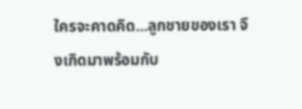ใครจะคาดคิด...ลูกชายของเรา จึงเกิดมาพร้อมกับ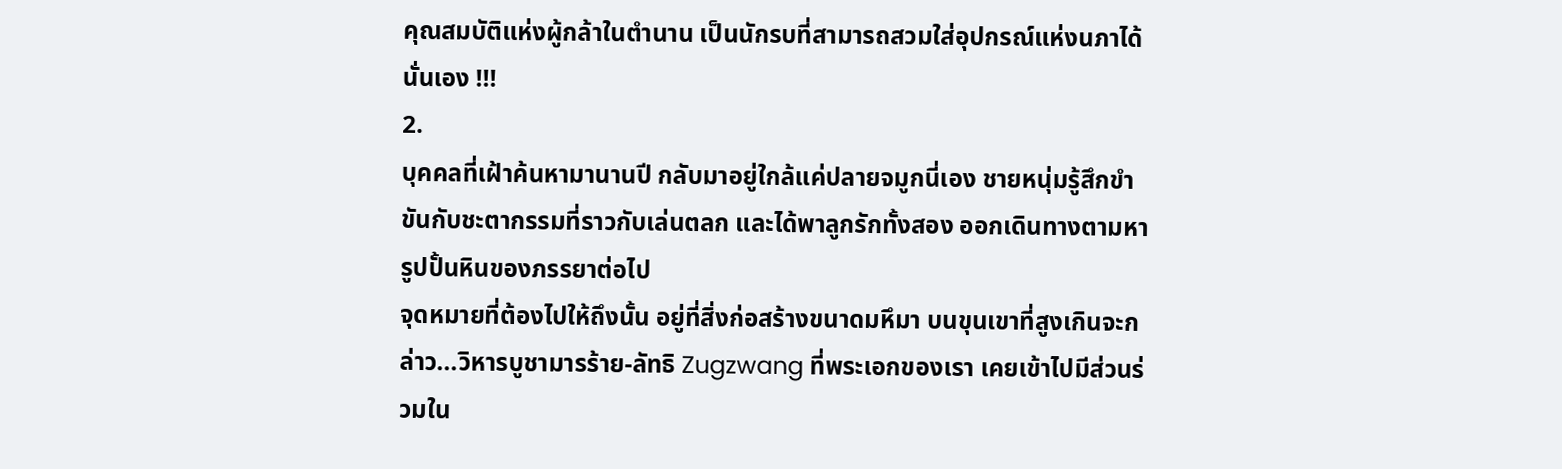คุณสมบัติแห่งผู้กล้าในตำนาน เป็นนักรบที่สามารถสวมใส่อุปกรณ์แห่งนภาได้นั่นเอง !!!
2.
บุคคลที่เฝ้าค้นหามานานปี กลับมาอยู่ใกล้แค่ปลายจมูกนี่เอง ชายหนุ่มรู้สึกขำขันกับชะตากรรมที่ราวกับเล่นตลก และได้พาลูกรักทั้งสอง ออกเดินทางตามหารูปปั้นหินของภรรยาต่อไป
จุดหมายที่ต้องไปให้ถึงนั้น อยู่ที่สิ่งก่อสร้างขนาดมหึมา บนขุนเขาที่สูงเกินจะกล่าว...วิหารบูชามารร้าย-ลัทธิ Zugzwang ที่พระเอกของเรา เคยเข้าไปมีส่วนร่วมใน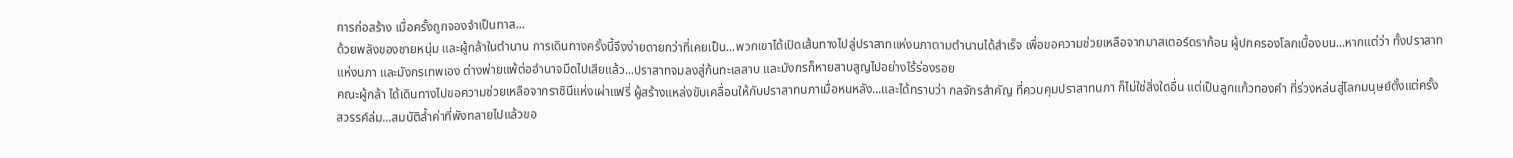การก่อสร้าง เมื่อครั้งถูกจองจำเป็นทาส...
ด้วยพลังของชายหนุ่ม และผู้กล้าในตำนาน การเดินทางครั้งนี้จึงง่ายดายกว่าที่เคยเป็น...พวกเขาได้เปิดเส้นทางไปสู่ปราสาทแห่งนภาตามตำนานได้สำเร็จ เพื่อขอความช่วยเหลือจากมาสเตอร์ดราก้อน ผู้ปกครองโลกเบื้องบน...หากแต่ว่า ทั้งปราสาทแห่งนภา และมังกรเทพเอง ต่างพ่ายแพ้ต่ออำนาจมืดไปเสียแล้ว...ปราสาทจมลงสู่ก้นทะเลสาบ และมังกรก็หายสาบสูญไปอย่างไร้ร่องรอย
คณะผู้กล้า ได้เดินทางไปขอความช่วยเหลือจากราชินีแห่งเผ่าแฟรี่ ผู้สร้างแหล่งขับเคลื่อนให้กับปราสาทนภาเมื่อหนหลัง...และได้ทราบว่า กลจักรสำคัญ ที่ควบคุมปราสาทนภา ก็ไม่ใช่สิ่งใดอื่น แต่เป็นลูกแก้วทองคำ ที่ร่วงหล่นสู่โลกมนุษย์ตั้งแต่ครั้งสวรรค์ล่ม...สมบัติล้ำค่าที่พังทลายไปแล้วขอ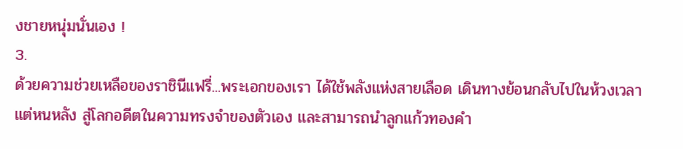งชายหนุ่มนั่นเอง !
3.
ด้วยความช่วยเหลือของราชินีแฟรี่...พระเอกของเรา ได้ใช้พลังแห่งสายเลือด เดินทางย้อนกลับไปในห้วงเวลาแต่หนหลัง สู่โลกอดีตในความทรงจำของตัวเอง และสามารถนำลูกแก้วทองคำ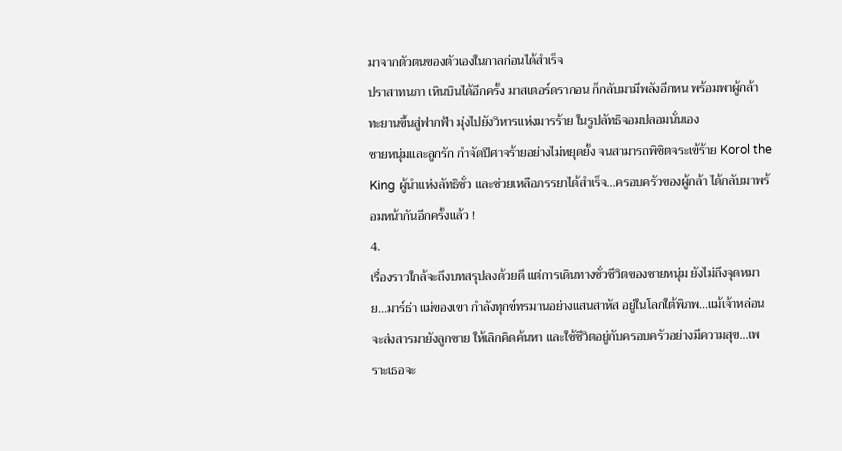มาจากตัวตนของตัวเองในกาลก่อนได้สำเร็จ
ปราสาทนภา เหินบินได้อีกครั้ง มาสเตอร์ดรากอน ก็กลับมามีพลังอีกหน พร้อมพาผู้กล้า ทะยานขึ้นสู่ฟากฟ้า มุ่งไปยังวิหารแห่งมารร้าย ในรูปลัทธิจอมปลอมนั่นเอง
ชายหนุ่มและลูกรัก กำจัดปีศาจร้ายอย่างไม่หยุดยั้ง จนสามารถพิชิตจระเข้ร้าย Korol the King ผู้นำแห่งลัทธิชั่ว และช่วยเหลือภรรยาได้สำเร็จ...ครอบครัวของผู้กล้า ได้กลับมาพร้อมหน้ากันอีกครั้งแล้ว !
4.
เรื่องราวใกล้จะถึงบทสรุปลงด้วยดี แต่การเดินทางชั่วชีวิตของชายหนุ่ม ยังไม่ถึงจุดหมาย...มาร์ธ่า แม่ของเขา กำลังทุกข์ทรมานอย่างแสนสาหัส อยู่ในโลกใต้พิภพ...แม้เจ้าหล่อน จะส่งสารมายังลูกชาย ให้เลิกคิดค้นหา และใช้ชีวิตอยู่กับครอบครัวอย่างมีความสุข...เพราะเธอจะ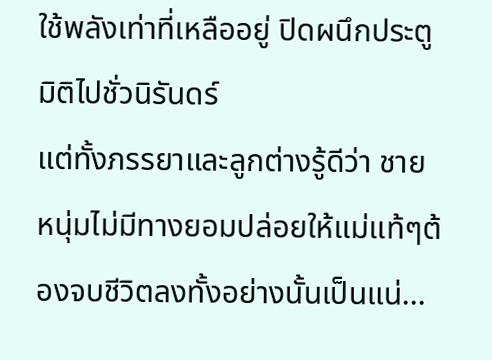ใช้พลังเท่าที่เหลืออยู่ ปิดผนึกประตูมิติไปชั่วนิรันดร์
แต่ทั้งภรรยาและลูกต่างรู้ดีว่า ชายหนุ่มไม่มีทางยอมปล่อยให้แม่แท้ๆต้องจบชีวิตลงทั้งอย่างนั้นเป็นแน่...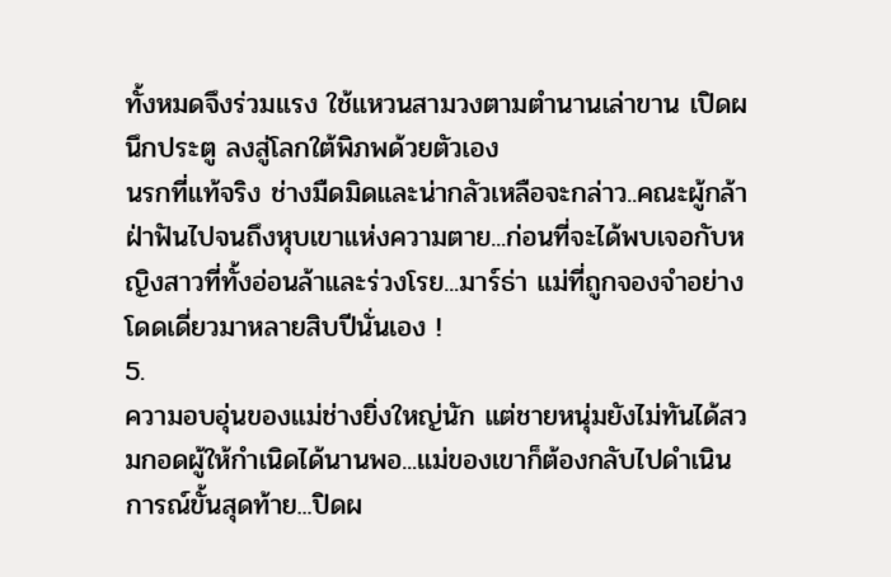ทั้งหมดจึงร่วมแรง ใช้แหวนสามวงตามตำนานเล่าขาน เปิดผนึกประตู ลงสู่โลกใต้พิภพด้วยตัวเอง
นรกที่แท้จริง ช่างมืดมิดและน่ากลัวเหลือจะกล่าว..คณะผู้กล้าฝ่าฟันไปจนถึงหุบเขาแห่งความตาย...ก่อนที่จะได้พบเจอกับหญิงสาวที่ทั้งอ่อนล้าและร่วงโรย...มาร์ธ่า แม่ที่ถูกจองจำอย่างโดดเดี่ยวมาหลายสิบปีนั่นเอง !
5.
ความอบอุ่นของแม่ช่างยิ่งใหญ่นัก แต่ชายหนุ่มยังไม่ทันได้สวมกอดผู้ให้กำเนิดได้นานพอ...แม่ของเขาก็ต้องกลับไปดำเนินการณ์ขั้นสุดท้าย...ปิดผ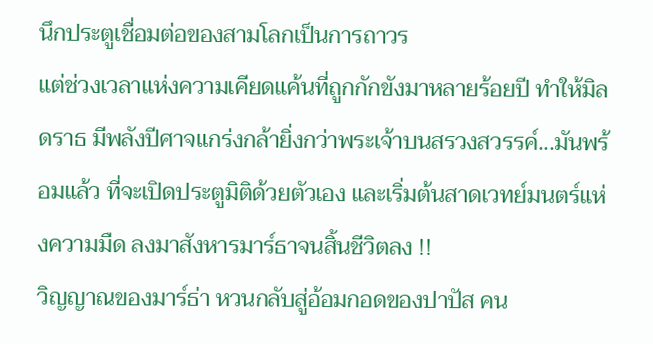นึกประตูเชื่อมต่อของสามโลกเป็นการถาวร
แต่ช่วงเวลาแห่งความเคียดแค้นที่ถูกกักขังมาหลายร้อยปี ทำให้มิลดราธ มีพลังปีศาจแกร่งกล้ายิ่งกว่าพระเจ้าบนสรวงสวรรค์...มันพร้อมแล้ว ที่จะเปิดประตูมิติด้วยตัวเอง และเริ่มต้นสาดเวทย์มนตร์แห่งความมืด ลงมาสังหารมาร์ธาจนสิ้นชีวิตลง !!
วิญญาณของมาร์ธ่า หวนกลับสู่อ้อมกอดของปาปัส คน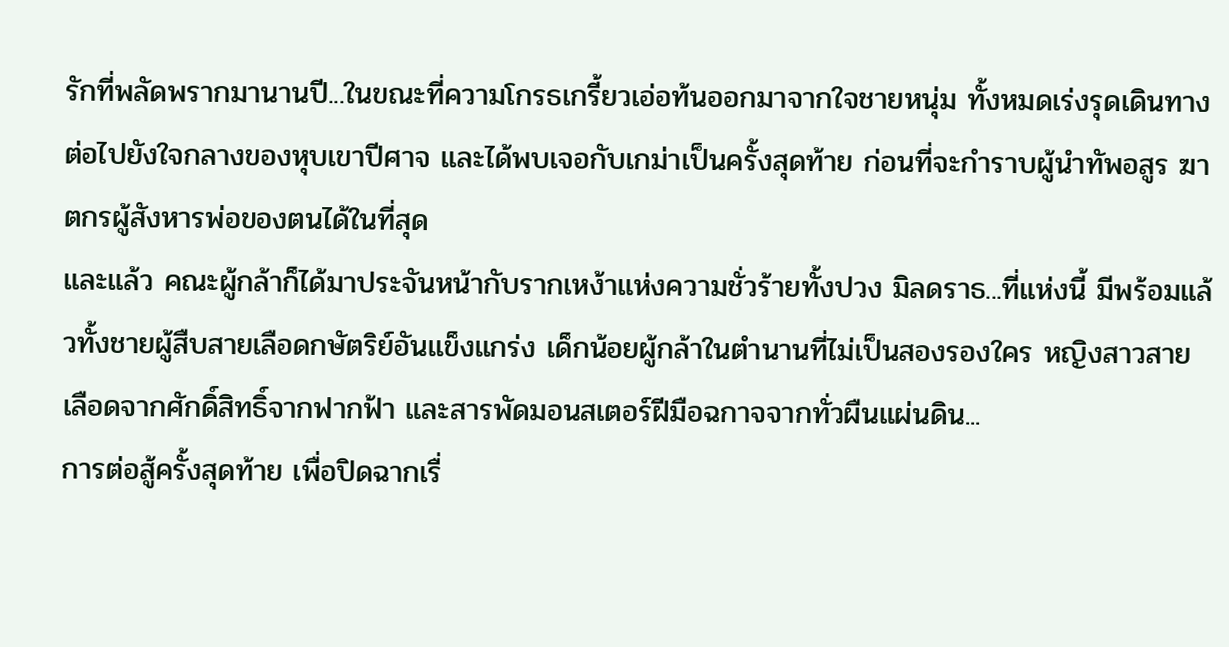รักที่พลัดพรากมานานปี...ในขณะที่ความโกรธเกรี้ยวเอ่อท้นออกมาจากใจชายหนุ่ม ทั้งหมดเร่งรุดเดินทางต่อไปยังใจกลางของหุบเขาปีศาจ และได้พบเจอกับเกม่าเป็นครั้งสุดท้าย ก่อนที่จะกำราบผู้นำทัพอสูร ฆาตกรผู้สังหารพ่อของตนได้ในที่สุด
และแล้ว คณะผู้กล้าก็ได้มาประจันหน้ากับรากเหง้าแห่งความชั่วร้ายทั้งปวง มิลดราธ...ที่แห่งนี้ มีพร้อมแล้วทั้งชายผู้สืบสายเลือดกษัตริย์อันแข็งแกร่ง เด็กน้อยผู้กล้าในตำนานที่ไม่เป็นสองรองใคร หญิงสาวสายเลือดจากศักดิ์สิทธิ์จากฟากฟ้า และสารพัดมอนสเตอร์ฝีมือฉกาจจากทั่วผืนแผ่นดิน...
การต่อสู้ครั้งสุดท้าย เพื่อปิดฉากเรื่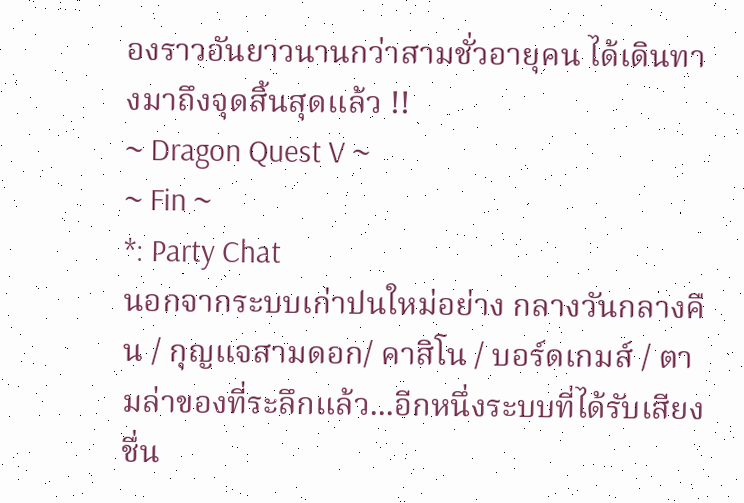องราวอันยาวนานกว่าสามชั่วอายุคน ได้เดินทางมาถึงจุดสิ้นสุดแล้ว !!
~ Dragon Quest V ~
~ Fin ~
*: Party Chat
นอกจากระบบเก่าปนใหม่อย่าง กลางวันกลางคืน / กุญแจสามดอก/ คาสิโน / บอร์ดเกมส์ / ตามล่าของที่ระลึกแล้ว...อีกหนึ่งระบบที่ได้รับเสียงชื่น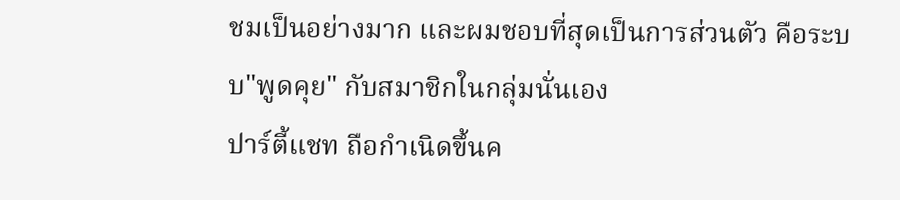ชมเป็นอย่างมาก และผมชอบที่สุดเป็นการส่วนตัว คือระบบ"พูดคุย" กับสมาชิกในกลุ่มนั่นเอง
ปาร์ตี้แชท ถือกำเนิดขึ้นค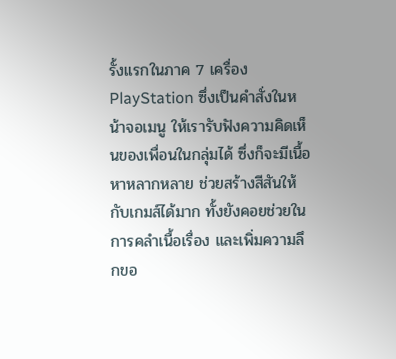รั้งแรกในภาค 7 เครื่อง PlayStation ซึ่งเป็นคำสั่งในหน้าจอเมนู ให้เรารับฟังความคิดเห็นของเพื่อนในกลุ่มได้ ซึ่งก็จะมีเนื้อหาหลากหลาย ช่วยสร้างสีสันให้กับเกมส์ได้มาก ทั้งยังคอยช่วยในการคลำเนื้อเรื่อง และเพิ่มความลึกขอ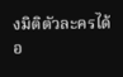งมิติตัวละครได้อ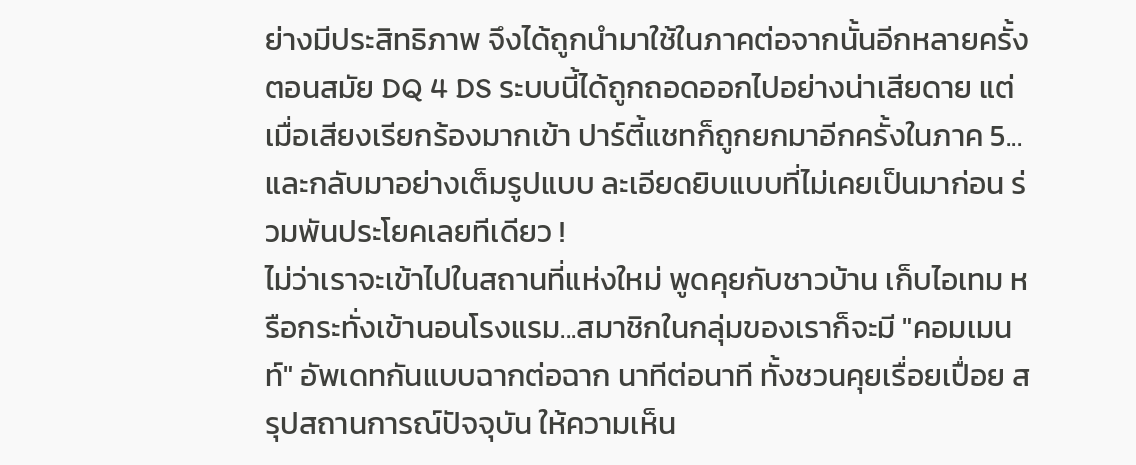ย่างมีประสิทธิภาพ จึงได้ถูกนำมาใช้ในภาคต่อจากนั้นอีกหลายครั้ง
ตอนสมัย DQ 4 DS ระบบนี้ได้ถูกถอดออกไปอย่างน่าเสียดาย แต่เมื่อเสียงเรียกร้องมากเข้า ปาร์ตี้แชทก็ถูกยกมาอีกครั้งในภาค 5...และกลับมาอย่างเต็มรูปแบบ ละเอียดยิบแบบที่ไม่เคยเป็นมาก่อน ร่วมพันประโยคเลยทีเดียว !
ไม่ว่าเราจะเข้าไปในสถานที่แห่งใหม่ พูดคุยกับชาวบ้าน เก็บไอเทม หรือกระทั่งเข้านอนโรงแรม...สมาชิกในกลุ่มของเราก็จะมี "คอมเมนท์" อัพเดทกันแบบฉากต่อฉาก นาทีต่อนาที ทั้งชวนคุยเรื่อยเปื่อย สรุปสถานการณ์ปัจจุบัน ให้ความเห็น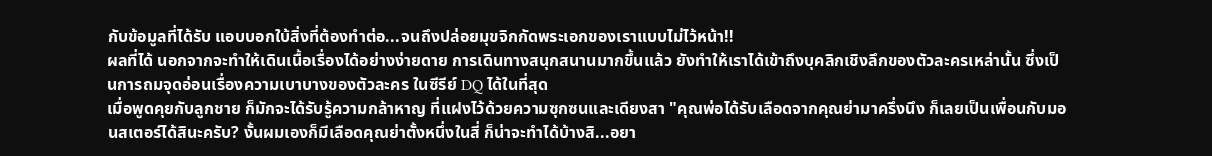กับข้อมูลที่ได้รับ แอบบอกใบ้สิ่งที่ต้องทำต่อ...จนถึงปล่อยมุขจิกกัดพระเอกของเราแบบไม่ไว้หน้า!!
ผลที่ได้ นอกจากจะทำให้เดินเนื้อเรื่องได้อย่างง่ายดาย การเดินทางสนุกสนานมากขึ้นแล้ว ยังทำให้เราได้เข้าถึงบุคลิกเชิงลึกของตัวละครเหล่านั้น ซึ่งเป็นการถมจุดอ่อนเรื่องความเบาบางของตัวละคร ในซีรีย์ DQ ได้ในที่สุด
เมื่อพูดคุยกับลูกชาย ก็มักจะได้รับรู้ความกล้าหาญ ที่แฝงไว้ด้วยความซุกซนและเดียงสา "คุณพ่อได้รับเลือดจากคุณย่ามาครึ่งนึง ก็เลยเป็นเพื่อนกับมอนสเตอร์ได้สินะครับ? งั้นผมเองก็มีเลือดคุณย่าตั้งหนึ่งในสี่ ก็น่าจะทำได้บ้างสิ...อยา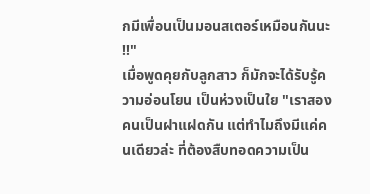กมีเพื่อนเป็นมอนสเตอร์เหมือนกันนะ !!"
เมื่อพูดคุยกับลูกสาว ก็มักจะได้รับรู้ความอ่อนโยน เป็นห่วงเป็นใย "เราสองคนเป็นฝาแฝดกัน แต่ทำไมถึงมีแค่คนเดียวล่ะ ที่ต้องสืบทอดความเป็น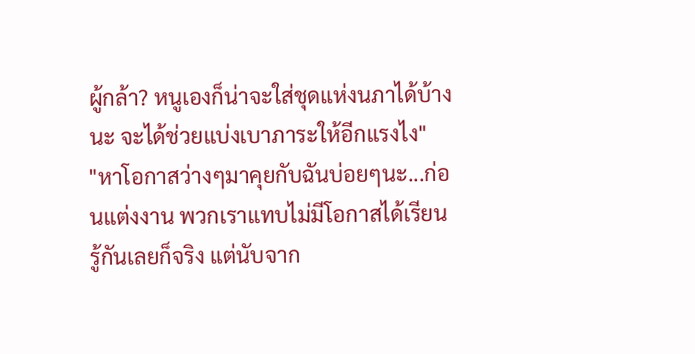ผู้กล้า? หนูเองก็น่าจะใส่ชุดแห่งนภาได้บ้างนะ จะได้ช่วยแบ่งเบาภาระให้อีกแรงไง"
"หาโอกาสว่างๆมาคุยกับฉันบ่อยๆนะ...ก่อนแต่งงาน พวกเราแทบไม่มีโอกาสได้เรียนรู้กันเลยก็จริง แต่นับจาก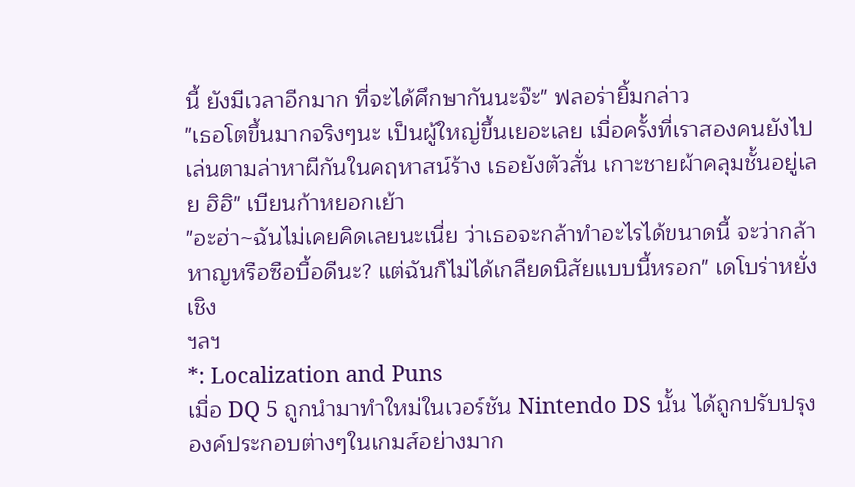นี้ ยังมีเวลาอีกมาก ที่จะได้ศึกษากันนะจ๊ะ" ฟลอร่ายิ้มกล่าว
"เธอโตขึ้นมากจริงๆนะ เป็นผู้ใหญ่ขึ้นเยอะเลย เมื่อครั้งที่เราสองคนยังไปเล่นตามล่าหาผีกันในคฤหาสน์ร้าง เธอยังตัวสั่น เกาะชายผ้าคลุมชั้นอยู่เลย ฮิฮิ" เบียนก้าหยอกเย้า
"อะฮ่า~ฉันไม่เคยคิดเลยนะเนี่ย ว่าเธอจะกล้าทำอะไรได้ขนาดนี้ จะว่ากล้าหาญหรือซือบื้อดีนะ? แต่ฉันก็ไม่ได้เกลียดนิสัยแบบนี้หรอก" เดโบร่าหยั่งเชิง
ฯลฯ
*: Localization and Puns
เมื่อ DQ 5 ถูกนำมาทำใหม่ในเวอร์ชัน Nintendo DS นั้น ได้ถูกปรับปรุงองค์ประกอบต่างๆในเกมส์อย่างมาก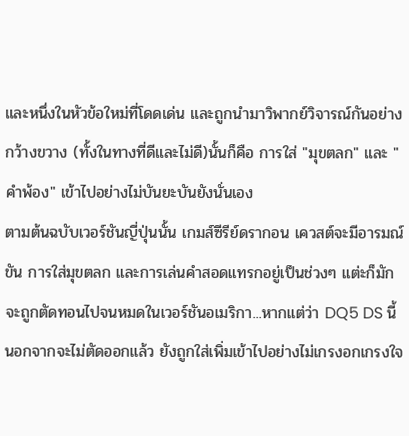และหนึ่งในหัวข้อใหม่ที่โดดเด่น และถูกนำมาวิพากย์วิจารณ์กันอย่างกว้างขวาง (ทั้งในทางที่ดีและไม่ดี)นั้นก็คือ การใส่ "มุขตลก" และ "คำพ้อง" เข้าไปอย่างไม่บันยะบันยังนั่นเอง
ตามต้นฉบับเวอร์ชันญี่ปุ่นนั้น เกมส์ซีรีย์ดรากอน เควสต์จะมีอารมณ์ขัน การใส่มุขตลก และการเล่นคำสอดแทรกอยู่เป็นช่วงๆ แต่ะก็มักจะถูกตัดทอนไปจนหมดในเวอร์ชันอเมริกา...หากแต่ว่า DQ5 DS นี้ นอกจากจะไม่ตัดออกแล้ว ยังถูกใส่เพิ่มเข้าไปอย่างไม่เกรงอกเกรงใจ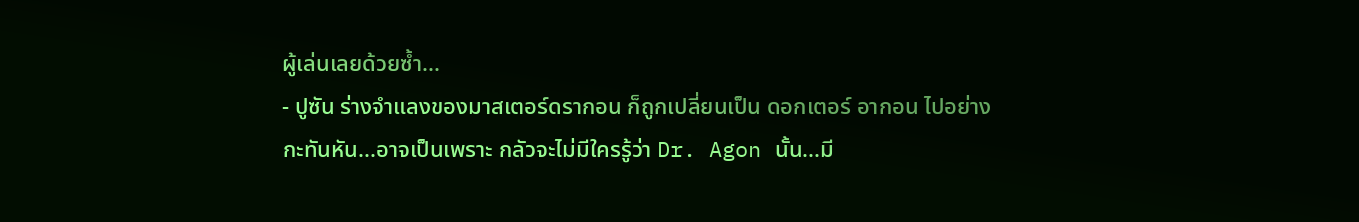ผู้เล่นเลยด้วยซ้ำ...
- ปูซัน ร่างจำแลงของมาสเตอร์ดรากอน ก็ถูกเปลี่ยนเป็น ดอกเตอร์ อากอน ไปอย่างกะทันหัน...อาจเป็นเพราะ กลัวจะไม่มีใครรู้ว่า Dr. Agon นั้น...มี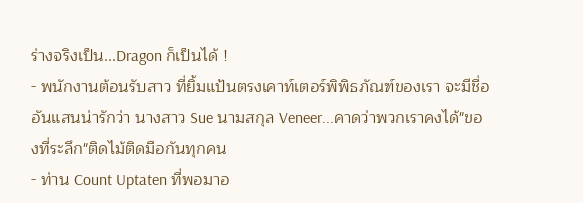ร่างจริงเป็น...Dragon ก็เป็นได้ !
- พนักงานต้อนรับสาว ที่ยิ้มแป้นตรงเคาท์เตอร์พิพิธภัณฑ์ของเรา จะมีชื่ออันแสนน่ารักว่า นางสาว Sue นามสกุล Veneer...คาดว่าพวกเราคงได้"ของที่ระลึก"ติดไม้ติดมือกันทุกคน
- ท่าน Count Uptaten ที่พอมาอ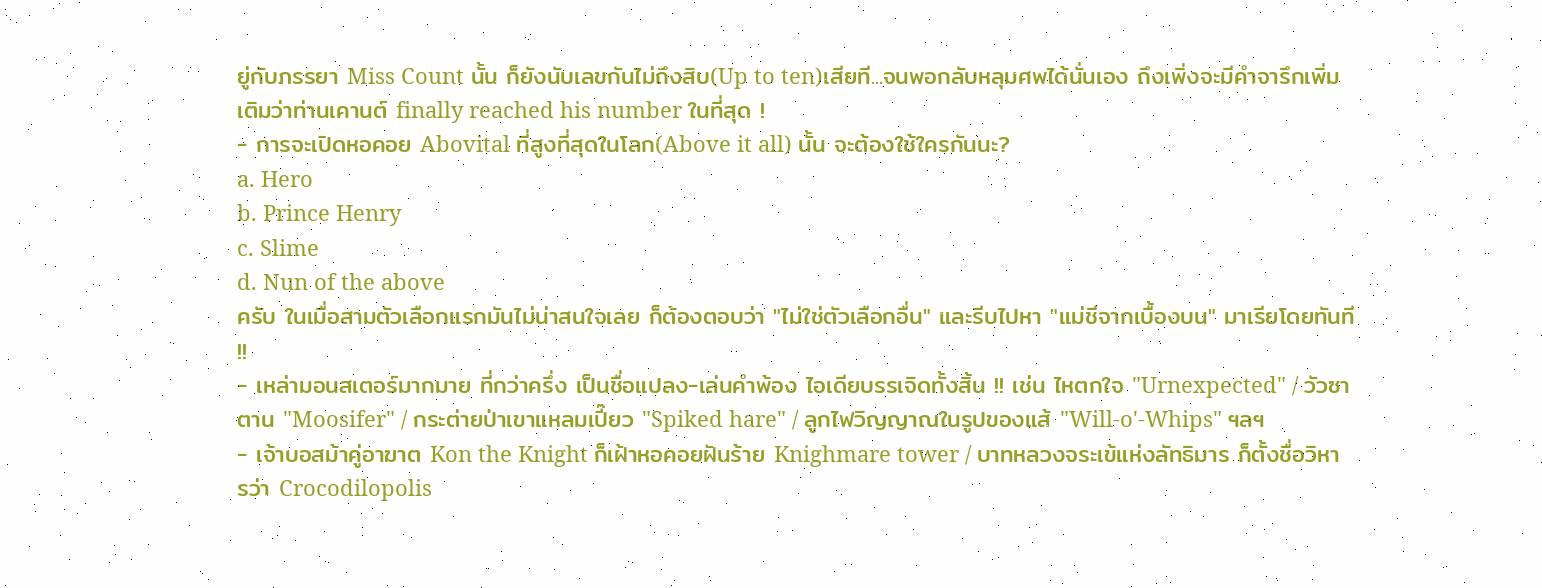ยู่กับภรรยา Miss Count นั้น ก็ยังนับเลขกันไม่ถึงสิบ(Up to ten)เสียที...จนพอกลับหลุมศพได้นั่นเอง ถึงเพิ่งจะมีคำจารึกเพิ่มเติมว่าท่านเคานต์ finally reached his number ในที่สุด !
- การจะเปิดหอคอย Abovital ที่สูงที่สุดในโลก(Above it all) นั้น จะต้องใช้ใครกันนะ?
a. Hero
b. Prince Henry
c. Slime
d. Nun of the above
ครับ ในเมื่อสามตัวเลือกแรกมันไม่น่าสนใจเลย ก็ต้องตอบว่า "ไม่ใช่ตัวเลือกอื่น" และรีบไปหา "แม่ชีจากเบื้องบน" มาเรียโดยทันที !!
- เหล่ามอนสเตอร์มากมาย ที่กว่าครึ่ง เป็นชื่อแปลง-เล่นคำพ้อง ไอเดียบรรเจิดทั้งสิ้น !! เช่น ไหตกใจ "Urnexpected" / วัวซาตาน "Moosifer" / กระต่ายป่าเขาแหลมเปี๊ยว "Spiked hare" / ลูกไฟวิญญาณในรูปของแส้ "Will-o'-Whips" ฯลฯ
- เจ้าบอสม้าคู่อาฆาต Kon the Knight ก็เฝ้าหอคอยฝันร้าย Knighmare tower / บาทหลวงจระเข้แห่งลัทธิมาร ก็ตั้งชื่อวิหารว่า Crocodilopolis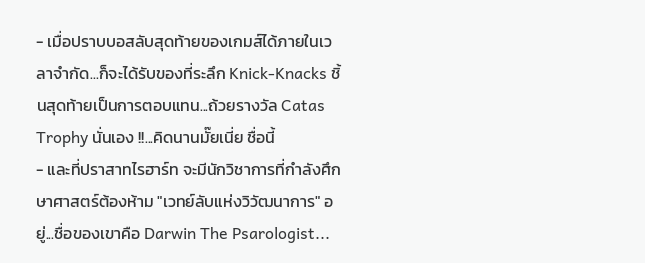- เมื่อปราบบอสลับสุดท้ายของเกมส์ได้ภายในเวลาจำกัด...ก็จะได้รับของที่ระลึก Knick-Knacks ชิ้นสุดท้ายเป็นการตอบแทน...ถ้วยรางวัล Catas Trophy นั่นเอง !!...คิดนานมั๊ยเนี่ย ชื่อนี้
- และที่ปราสาทไรฮาร์ท จะมีนักวิชาการที่กำลังศึกษาศาสตร์ต้องห้าม "เวทย์ลับแห่งวิวัฒนาการ" อยู่...ชื่อของเขาคือ Darwin The Psarologist...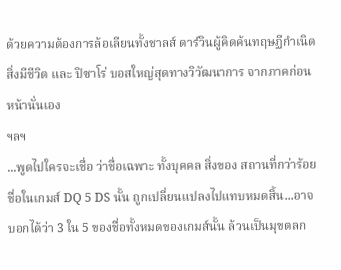ด้วยความต้องการล้อเลียนทั้งชาลส์ ดาร์วินผู้คิดค้นทฤษฏีกำเนิดสิ่งมีชีวิต และ ปิซาโร่ บอสใหญ่สุดทางวิวัฒนาการ จากภาคก่อนหน้านั่นเอง
ฯลฯ
...พูดไปใครจะเชื่อ ว่าชื่อเฉพาะ ทั้งบุคคล สิ่งของ สถานที่กว่าร้อยชื่อในเกมส์ DQ 5 DS นั้น ถูกเปลี่ยนแปลงไปแทบหมดสิ้น...อาจบอกได้ว่า 3 ใน 5 ของชื่อทั้งหมดของเกมส์นั้น ล้วนเป็นมุขตลก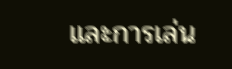และการเล่น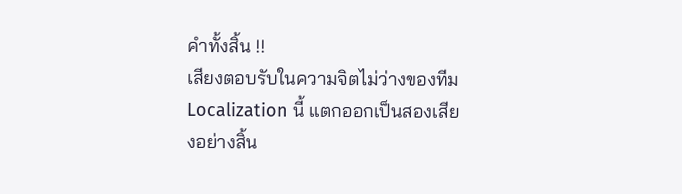คำทั้งสิ้น !!
เสียงตอบรับในความจิตไม่ว่างของทีม Localization นี้ แตกออกเป็นสองเสียงอย่างสิ้น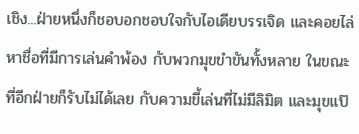เชิง...ฝ่ายหนึ่งก็ชอบอกชอบใจกับไอเดียบรรเจิด และคอยไล่หาชื่อที่มีการเล่นคำพ้อง กับพวกมุขขำขันทั้งหลาย ในขณะที่อีกฝ่ายก็รับไม่ได้เลย กับความขี้เล่นที่ไม่มีลิมิต และมุขแป๊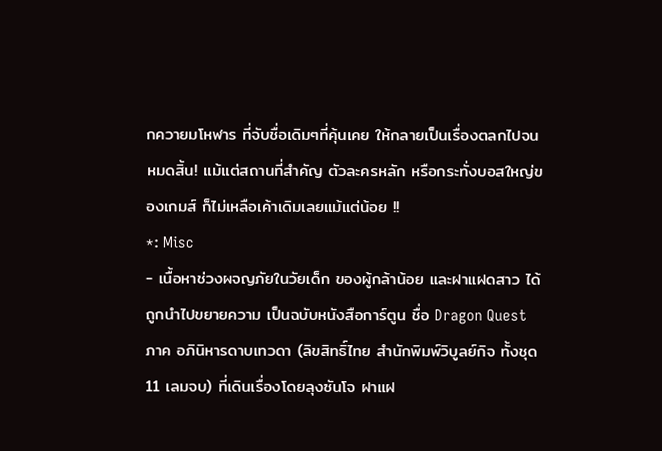กควายมโหฬาร ที่จับชื่อเดิมๆที่คุ้นเคย ให้กลายเป็นเรื่องตลกไปจนหมดสิ้น! แม้แต่สถานที่สำคัญ ตัวละครหลัก หรือกระทั่งบอสใหญ่ของเกมส์ ก็ไม่เหลือเค้าเดิมเลยแม้แต่น้อย !!
*: Misc
- เนื้อหาช่วงผจญภัยในวัยเด็ก ของผู้กล้าน้อย และฝาแฝดสาว ได้ถูกนำไปขยายความ เป็นฉบับหนังสือการ์ตูน ชื่อ Dragon Quest ภาค อภินิหารดาบเทวดา (ลิขสิทธิ์ไทย สำนักพิมพ์วิบูลย์กิจ ทั้งชุด 11 เลมจบ) ที่เดินเรื่องโดยลุงซันโจ ฝาแฝ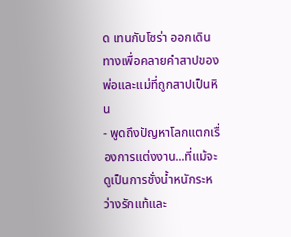ด เทนกับโซร่า ออกเดินทางเพื่อคลายคำสาปของพ่อและแม่ที่ถูกสาปเป็นหิน
- พูดถึงปัญหาโลกแตกเรื่องการแต่งงาน...ที่แม้จะดูเป็นการชั่งน้ำหนักระหว่างรักแท้และ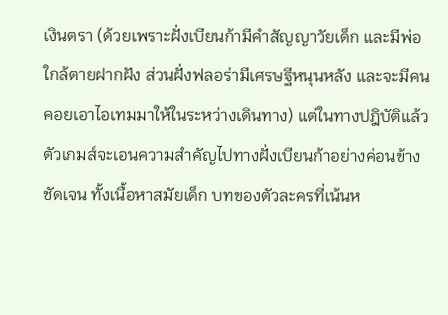เงินตรา (ด้วยเพราะฝั่งเบียนก้ามีคำสัญญาวัยเด็ก และมีพ่อใกล้ตายฝากฝัง ส่วนฝั่งฟลอร่ามีเศรษฐีหนุนหลัง และจะมีคนคอยเอาไอเทมมาให้ในระหว่างเดินทาง) แต่ในทางปฎิบัติแล้ว ตัวเกมส์จะเอนความสำคัญไปทางฝั่งเบียนก้าอย่างค่อนข้างชัดเจน ทั้งเนื้อหาสมัยเด็ก บทของตัวละครที่เน้นห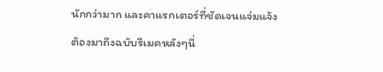นักกว่ามาก และคาแรกเตอร์ที่ชัดเจนแจ่มแจ้ง
ต้องมาถึงฉบับรีเมคหลังๆนี่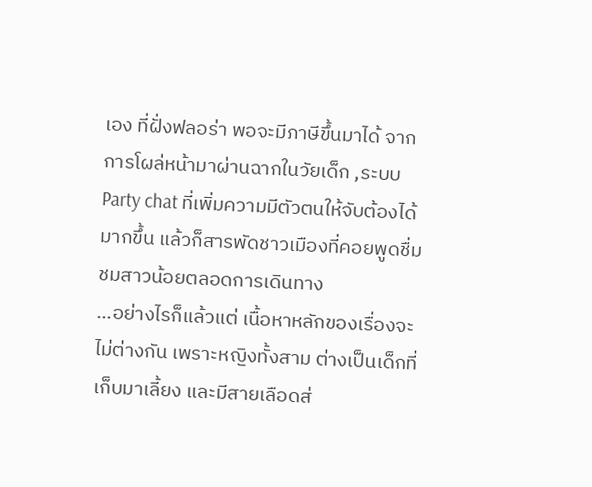เอง ที่ฝั่งฟลอร่า พอจะมีภาษีขึ้นมาได้ จากการโผล่หน้ามาผ่านฉากในวัยเด็ก ,ระบบ Party chat ที่เพิ่มความมีตัวตนให้จับต้องได้มากขึ้น แล้วก็สารพัดชาวเมืองที่คอยพูดชื่มชมสาวน้อยตลอดการเดินทาง
...อย่างไรก็แล้วแต่ เนื้อหาหลักของเรื่องจะไม่ต่างกัน เพราะหญิงทั้งสาม ต่างเป็นเด็กที่เก็บมาเลี้ยง และมีสายเลือดส่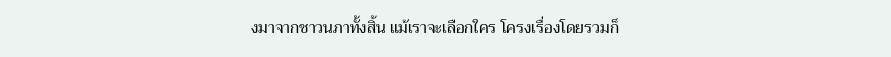งมาจากชาวนภาทั้งสิ้น แม้เราจะเลือกใคร โครงเรื่องโดยรวมก็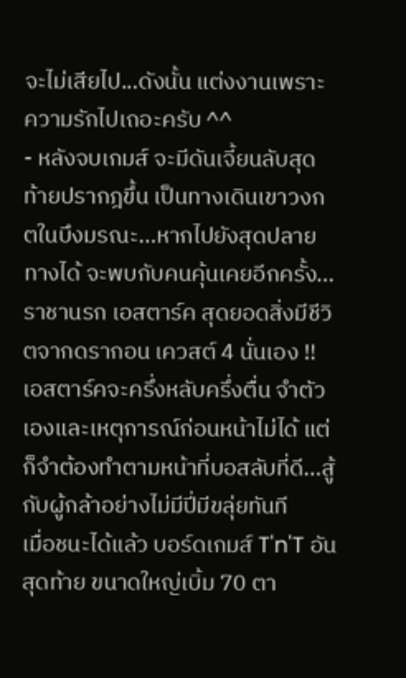จะไม่เสียไป...ดังนั้น แต่งงานเพราะความรักไปเถอะครับ ^^
- หลังจบเกมส์ จะมีดันเจี้ยนลับสุดท้ายปรากฎขึ้น เป็นทางเดินเขาวงกตในบึงมรณะ...หากไปยังสุดปลายทางได้ จะพบกับคนคุ้นเคยอีกครั้ง...ราชานรก เอสตาร์ค สุดยอดสิ่งมีชีวิตจากดรากอน เควสต์ 4 นั่นเอง !!
เอสตาร์คจะครึ่งหลับครึ่งตื่น จำตัวเองและเหตุการณ์ก่อนหน้าไม่ได้ แต่ก็จำต้องทำตามหน้าที่บอสลับที่ดี...สู้กับผู้กล้าอย่างไม่มีปี่มีขลุ่ยทันที
เมื่อชนะได้แล้ว บอร์ดเกมส์ T'n'T อันสุดท้าย ขนาดใหญ่เบิ้ม 70 ตา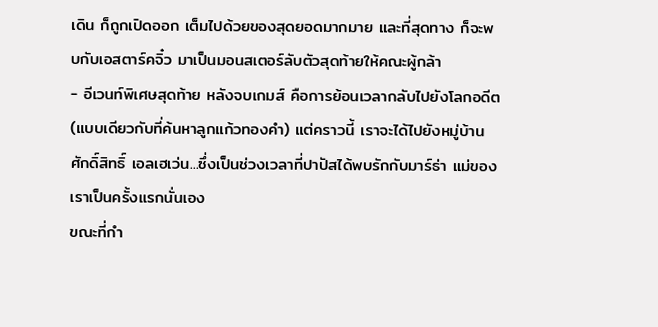เดิน ก็ถูกเปิดออก เต็มไปด้วยของสุดยอดมากมาย และที่สุดทาง ก็จะพบกับเอสตาร์คจิ๋ว มาเป็นมอนสเตอร์ลับตัวสุดท้ายให้คณะผู้กล้า
- อีเวนท์พิเศษสุดท้าย หลังจบเกมส์ คือการย้อนเวลากลับไปยังโลกอดีต (แบบเดียวกับที่ค้นหาลูกแก้วทองคำ) แต่คราวนี้ เราจะได้ไปยังหมู่บ้านศักดิ์สิทธิ์ เอลเฮเว่น...ซึ่งเป็นช่วงเวลาที่ปาปัสได้พบรักกับมาร์ธ่า แม่ของเราเป็นครั้งแรกนั่นเอง
ขณะที่กำ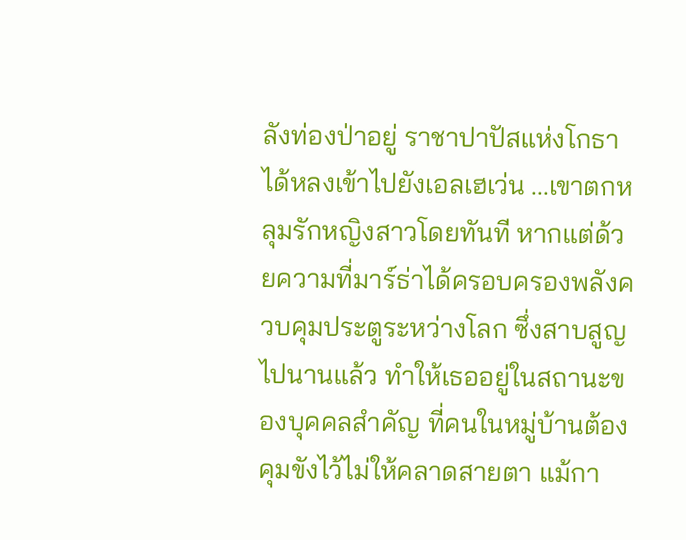ลังท่องป่าอยู่ ราชาปาปัสแห่งโกธาได้หลงเข้าไปยังเอลเฮเว่น ...เขาตกหลุมรักหญิงสาวโดยทันที หากแต่ด้วยความที่มาร์ธ่าได้ครอบครองพลังควบคุมประตูระหว่างโลก ซึ่งสาบสูญไปนานแล้ว ทำให้เธออยู่ในสถานะของบุคคลสำคัญ ที่คนในหมู่บ้านต้องคุมขังไว้ไม่ให้คลาดสายตา แม้กา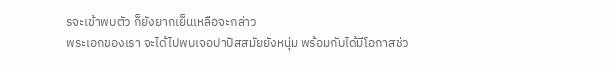รจะเข้าพบตัว ก็ยังยากเย็นเหลือจะกล่าว
พระเอกของเรา จะได้ไปพบเจอปาปัสสมัยยังหนุ่ม พร้อมกับได้มีโอกาสช่ว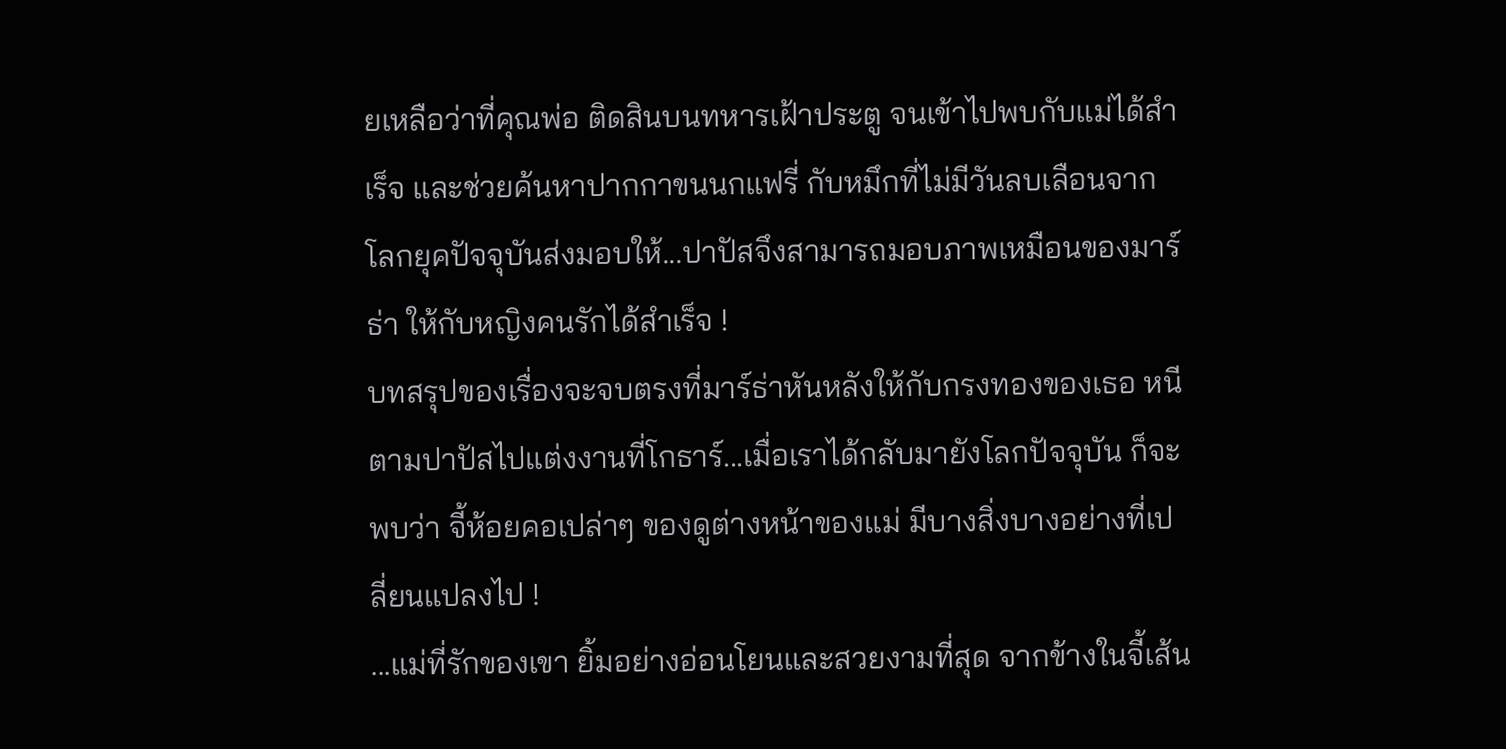ยเหลือว่าที่คุณพ่อ ติดสินบนทหารเฝ้าประตู จนเข้าไปพบกับแม่ได้สำเร็จ และช่วยค้นหาปากกาขนนกแฟรี่ กับหมึกที่ไม่มีวันลบเลือนจากโลกยุคปัจจุบันส่งมอบให้...ปาปัสจึงสามารถมอบภาพเหมือนของมาร์ธ่า ให้กับหญิงคนรักได้สำเร็จ !
บทสรุปของเรื่องจะจบตรงที่มาร์ธ่าหันหลังให้กับกรงทองของเธอ หนีตามปาปัสไปแต่งงานที่โกธาร์...เมื่อเราได้กลับมายังโลกปัจจุบัน ก็จะพบว่า จี้ห้อยคอเปล่าๆ ของดูต่างหน้าของแม่ มีบางสิ่งบางอย่างที่เปลี่ยนแปลงไป !
...แม่ที่รักของเขา ยิ้มอย่างอ่อนโยนและสวยงามที่สุด จากข้างในจี้เส้น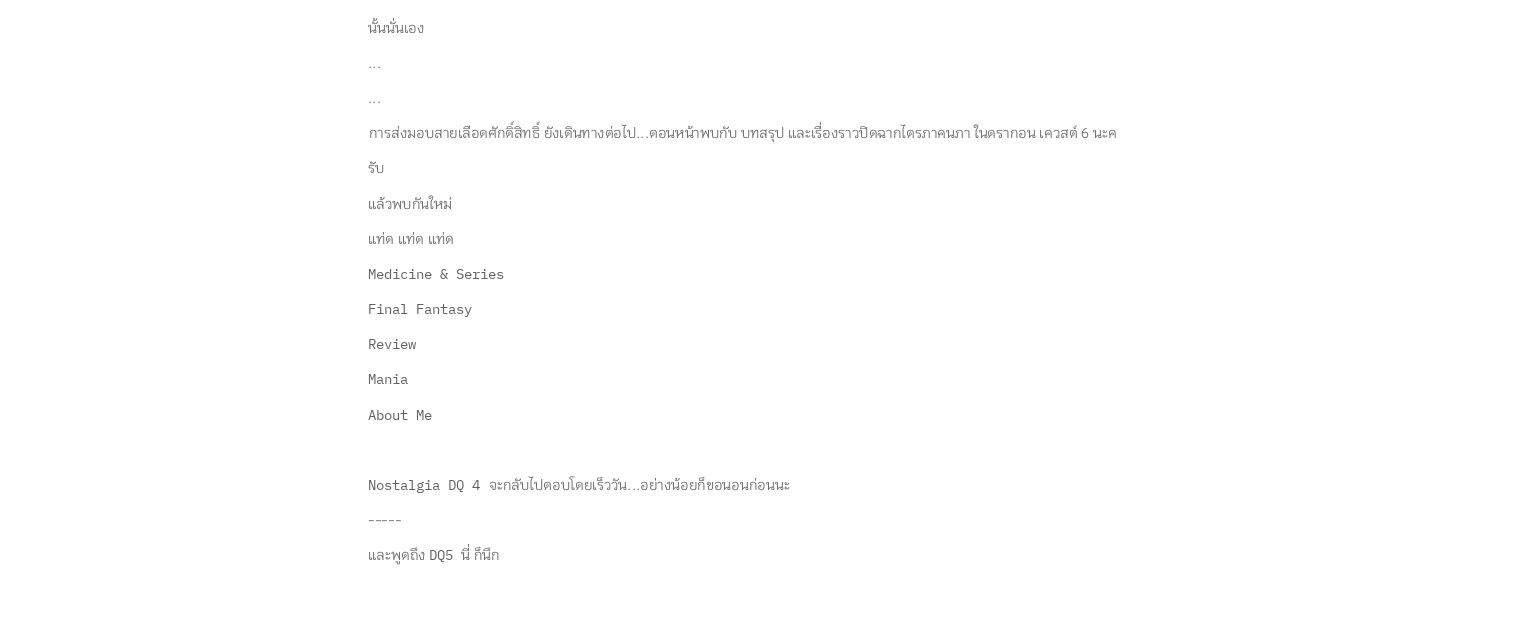นั้นนั่นเอง
...
...
การส่งมอบสายเลือดศักดิ์สิทธิ์ ยังเดินทางต่อไป...ตอนหน้าพบกับ บทสรุป และเรื่องราวปิดฉากไตรภาคนภา ในดรากอน เควสต์ 6 นะครับ
แล้วพบกันใหม่
แท่ด แท่ด แท่ด
Medicine & Series
Final Fantasy
Review
Mania
About Me

Nostalgia DQ 4 จะกลับไปตอบโดยเร็ววัน...อย่างน้อยก็ขอนอนก่อนนะ
-----
และพูดถึง DQ5 นี่ ก็นึก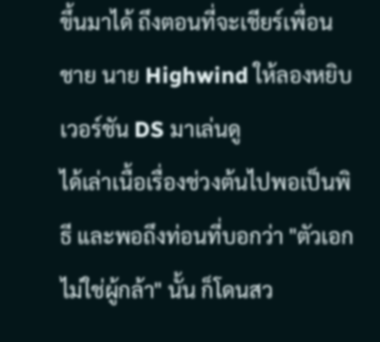ขึ้นมาได้ ถึงตอนที่จะเชียร์เพื่อนชาย นาย Highwind ให้ลองหยิบเวอร์ชัน DS มาเล่นดู
ได้เล่าเนื้อเรื่องช่วงต้นไปพอเป็นพิธี และพอถึงท่อนที่บอกว่า "ตัวเอกไม่ใช่ผู้กล้า" นั้น ก็โดนสว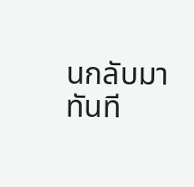นกลับมาทันที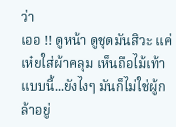ว่า
เออ !! ดูหน้า ดูชุดมันสิวะ แค่เห๋ยใส่ผ้าคลุม เห็นถือไม้เท้าแบบนี้...ยังไงๆ มันก็ไม่ใช่ผู้กล้าอยู่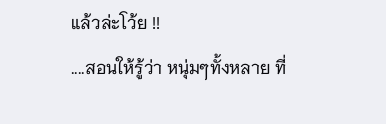แล้วล่ะโว้ย !!
....สอนให้รู้ว่า หนุ่มๆทั้งหลาย ที่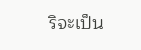ริจะเป็น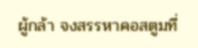ผู้กล้า จงสรรหาคอสตูมที่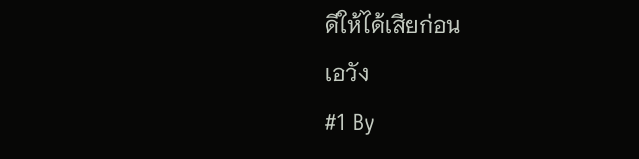ดีให้ได้เสียก่อน
เอวัง
#1 By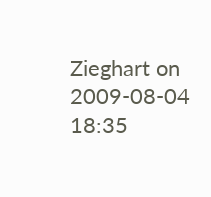Zieghart on 2009-08-04 18:35